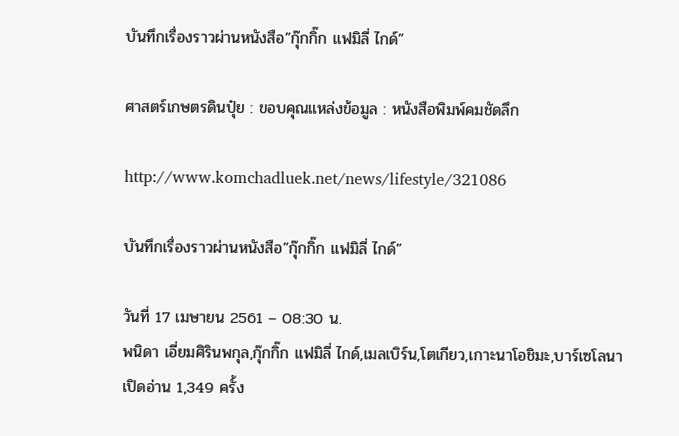บันทึกเรื่องราวผ่านหนังสือ”กุ๊กกิ๊ก แฟมิลี่ ไกด์”

ศาสตร์เกษตรดินปุ๋ย : ขอบคุณแหล่งข้อมูล : หนังสือพิมพ์คมชัดลึก

http://www.komchadluek.net/news/lifestyle/321086

บันทึกเรื่องราวผ่านหนังสือ”กุ๊กกิ๊ก แฟมิลี่ ไกด์”

วันที่ 17 เมษายน 2561 – 08:30 น.
พนิดา เอี่ยมศิรินพกุล,กุ๊กกิ๊ก แฟมิลี่ ไกด์,เมลเบิร์น,โตเกียว,เกาะนาโอชิมะ,บาร์เซโลนา
เปิดอ่าน 1,349 ครั้ง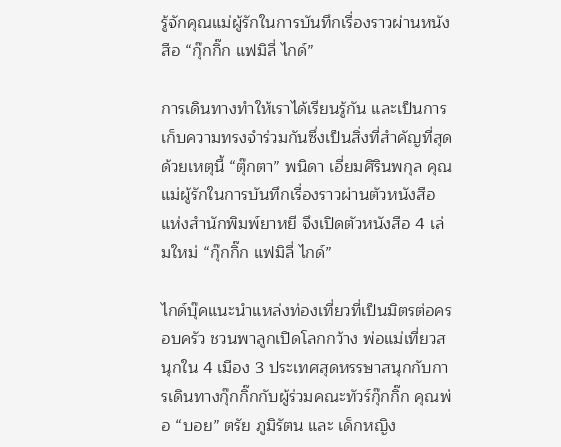รู้จักคุณแม่ผู้รักในการบันทึกเรื่องราวผ่านหนังสือ “กุ๊กกิ๊ก แฟมิลี่ ไกด์”

การเดินทางทำให้เราได้เรียนรู้กัน และเป็นการเก็บความทรงจำร่วมกันซึ่งเป็นสิ่งที่สำคัญที่สุด ด้วยเหตุนี้ “ตุ๊กตา” พนิดา เอี่ยมศิรินพกุล คุณแม่ผู้รักในการบันทึกเรื่องราวผ่านตัวหนังสือ แห่งสำนักพิมพ์ยาหยี จึงเปิดตัวหนังสือ 4 เล่มใหม่ “กุ๊กกิ๊ก แฟมิลี่ ไกด์”

ไกด์บุ๊คแนะนำแหล่งท่องเที่ยวที่เป็นมิตรต่อครอบครัว ชวนพาลูกเปิดโลกกว้าง พ่อแม่เที่ยวสนุกใน 4 เมือง 3 ประเทศสุดหรรษาสนุกกับการเดินทางกุ๊กกิ๊กกับผู้ร่วมคณะทัวร์กุ๊กกิ๊ก คุณพ่อ “บอย” ตรัย ภูมิรัตน และ เด็กหญิง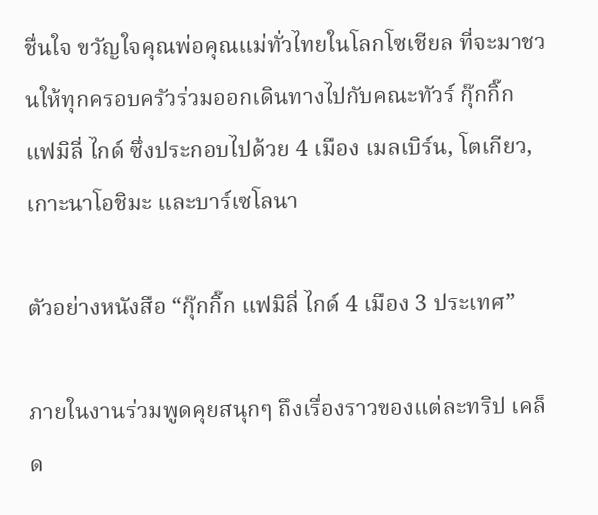ชื่นใจ ขวัญใจคุณพ่อคุณแม่ทั่วไทยในโลกโซเชียล ที่จะมาชวนให้ทุกครอบครัวร่วมออกเดินทางไปกับคณะทัวร์ กุ๊กกิ๊ก แฟมิลี่ ไกด์ ซึ่งประกอบไปด้วย 4 เมือง เมลเบิร์น, โตเกียว, เกาะนาโอชิมะ และบาร์เซโลนา

ตัวอย่างหนังสือ “กุ๊กกิ๊ก แฟมิลี่ ไกด์ 4 เมือง 3 ประเทศ”

ภายในงานร่วมพูดคุยสนุกๆ ถึงเรื่องราวของแต่ละทริป เคล็ด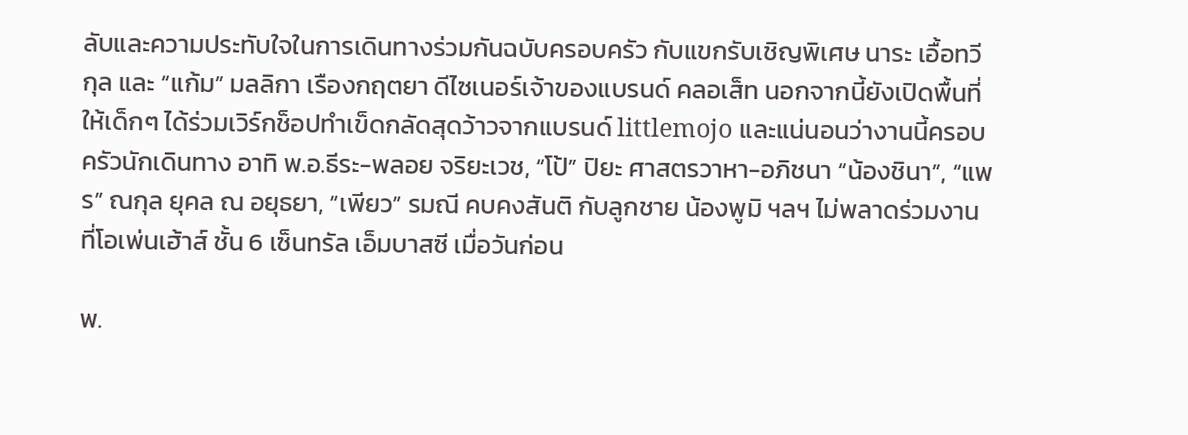ลับและความประทับใจในการเดินทางร่วมกันฉบับครอบครัว กับแขกรับเชิญพิเศษ นาระ เอื้อทวีกุล และ “แก้ม” มลลิกา เรืองกฤตยา ดีไซเนอร์เจ้าของแบรนด์ คลอเส็ท นอกจากนี้ยังเปิดพื้นที่ให้เด็กๆ ได้ร่วมเวิร์กช็อปทำเข็ดกลัดสุดว้าวจากแบรนด์ littlemojo และแน่นอนว่างานนี้ครอบครัวนักเดินทาง อาทิ พ.อ.ธีระ-พลอย จริยะเวช, “โป้” ปิยะ ศาสตรวาหา-อภิชนา “น้องชินา”, “แพร” ณกุล ยุคล ณ อยุธยา, “เพียว” รมณี คบคงสันติ กับลูกชาย น้องพูมิ ฯลฯ ไม่พลาดร่วมงานที่โอเพ่นเฮ้าส์ ชั้น 6 เซ็นทรัล เอ็มบาสซี เมื่อวันก่อน

พ.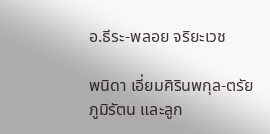อ.ธีระ-พลอย จริยะเวช

พนิดา เอี่ยมศิรินพกุล-ตรัย ภูมิรัตน และลูก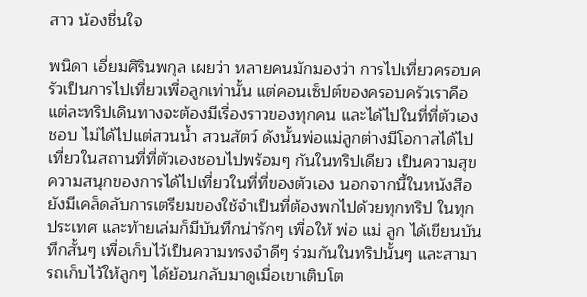สาว น้องชื่นใจ

พนิดา เอี่ยมศิรินพกุล เผยว่า หลายคนมักมองว่า การไปเที่ยวครอบครัวเป็นการไปเที่ยวเพื่อลูกเท่านั้น แต่คอนเซ็ปต์ของครอบครัวเราคือ แต่ละทริปเดินทางจะต้องมีเรื่องราวของทุกคน และได้ไปในที่ที่ตัวเองชอบ ไม่ได้ไปแต่สวนน้ำ สวนสัตว์ ดังนั้นพ่อแม่ลูกต่างมีโอกาสได้ไปเที่ยวในสถานที่ที่ตัวเองชอบไปพร้อมๆ กันในทริปเดียว เป็นความสุข ความสนุกของการได้ไปเที่ยวในที่ที่ของตัวเอง นอกจากนี้ในหนังสือยังมีเคล็ดลับการเตรียมของใช้จำเป็นที่ต้องพกไปด้วยทุกทริป ในทุกประเทศ และท้ายเล่มก็มีบันทึกน่ารักๆ เพื่อให้ พ่อ แม่ ลูก ได้เขียนบันทึกสั้นๆ เพื่อเก็บไว้เป็นความทรงจำดีๆ ร่วมกันในทริปนั้นๆ และสามารถเก็บไว้ให้ลูกๆ ได้ย้อนกลับมาดูเมื่อเขาเติบโต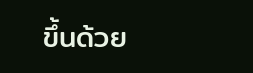ขึ้นด้วย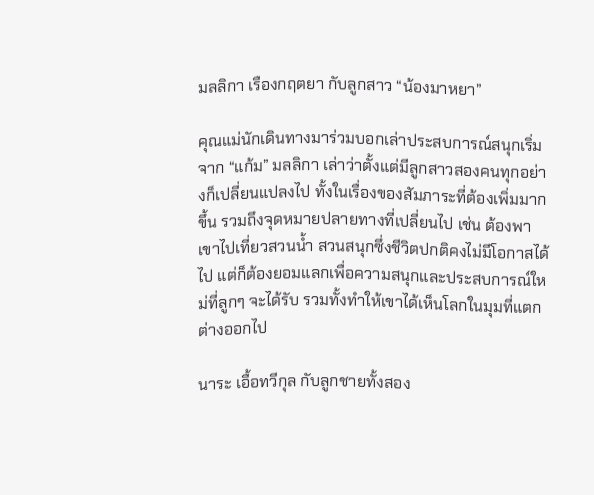มลลิกา เรืองกฤตยา กับลูกสาว “น้องมาหยา”

คุณแม่นักเดินทางมาร่วมบอกเล่าประสบการณ์สนุกเริ่มจาก “แก้ม” มลลิกา เล่าว่าตั้งแต่มีลูกสาวสองคนทุกอย่างก็เปลี่ยนแปลงไป ทั้งในเรื่องของสัมภาระที่ต้องเพิ่มมากขึ้น รวมถึงจุดหมายปลายทางที่เปลี่ยนไป เช่น ต้องพาเขาไปเที่ยวสวนน้ำ สวนสนุกซึ่งชีวิตปกติคงไม่มีโอกาสได้ไป แต่ก็ต้องยอมแลกเพื่อความสนุกและประสบการณ์ใหม่ที่ลูกๆ จะได้รับ รวมทั้งทำให้เขาได้เห็นโลกในมุมที่แตกต่างออกไป

นาระ เอื้อทวีกุล กับลูกชายทั้งสอง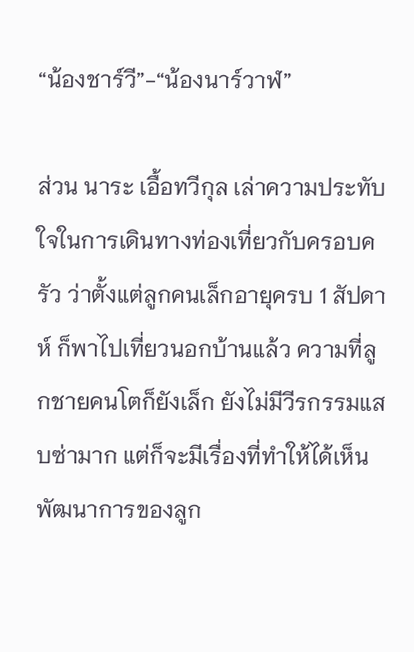“น้องชาร์วี”-“น้องนาร์วาฬ”

ส่วน นาระ เอื้อทวีกุล เล่าความประทับใจในการเดินทางท่องเที่ยวกับครอบครัว ว่าตั้งแต่ลูกคนเล็กอายุครบ 1 สัปดาห์ ก็พาไปเที่ยวนอกบ้านแล้ว ความที่ลูกชายคนโตก็ยังเล็ก ยังไม่มีวีรกรรมแสบซ่ามาก แต่ก็จะมีเรื่องที่ทำให้ได้เห็นพัฒนาการของลูก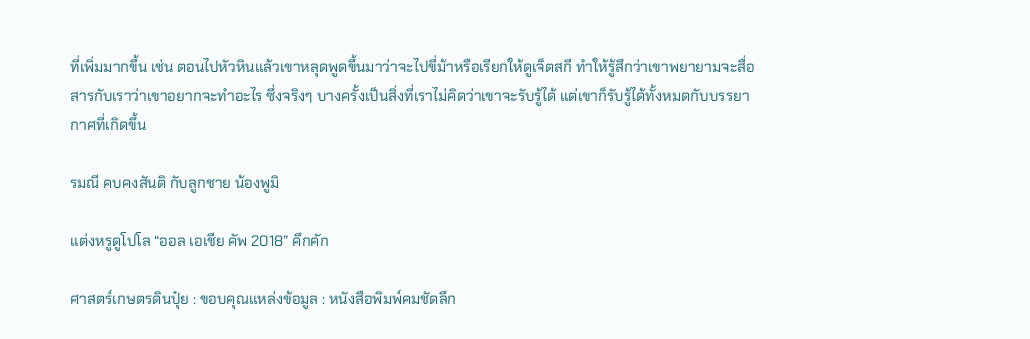ที่เพิ่มมากขึ้น เช่น ตอนไปหัวหินแล้วเขาหลุดพูดขึ้นมาว่าจะไปขี่ม้าหรือเรียกให้ดูเจ็ตสกี ทำให้รู้สึกว่าเขาพยายามจะสื่อสารกับเราว่าเขาอยากจะทำอะไร ซึ่งจริงๆ บางครั้งเป็นสิ่งที่เราไม่คิดว่าเขาจะรับรู้ได้ แต่เขาก็รับรู้ได้ทั้งหมดกับบรรยากาศที่เกิดขึ้น

รมณี คบคงสันติ กับลูกชาย น้องพูมิ

แต่งหรูดูโปโล “ออล เอเชีย คัพ 2018” คึกคัก

ศาสตร์เกษตรดินปุ๋ย : ขอบคุณแหล่งข้อมูล : หนังสือพิมพ์คมชัดลึก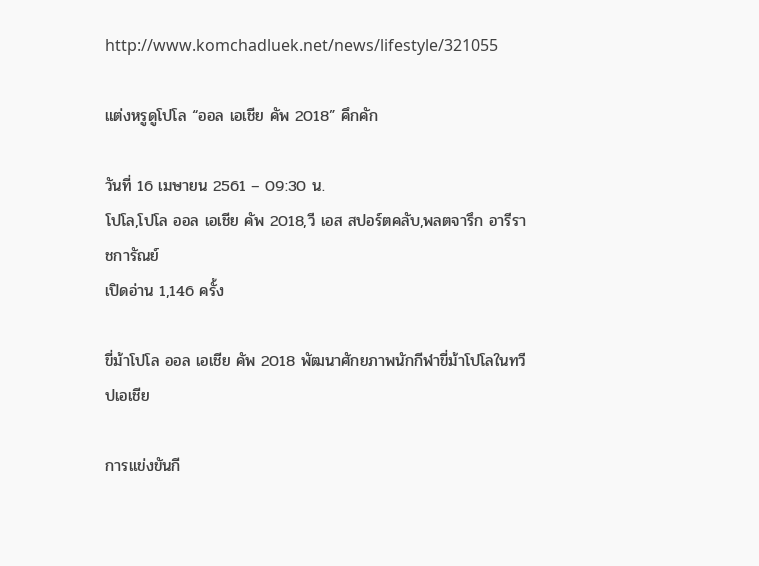http://www.komchadluek.net/news/lifestyle/321055

แต่งหรูดูโปโล “ออล เอเชีย คัพ 2018” คึกคัก

วันที่ 16 เมษายน 2561 – 09:30 น.
โปโล,โปโล ออล เอเชีย คัพ 2018,วี เอส สปอร์ตคลับ,พลตจารึก อารีราชการัณย์
เปิดอ่าน 1,146 ครั้ง

ขี่ม้าโปโล ออล เอเชีย คัพ 2018 พัฒนาศักยภาพนักกีฬาขี่ม้าโปโลในทวีปเอเชีย

การแข่งขันกี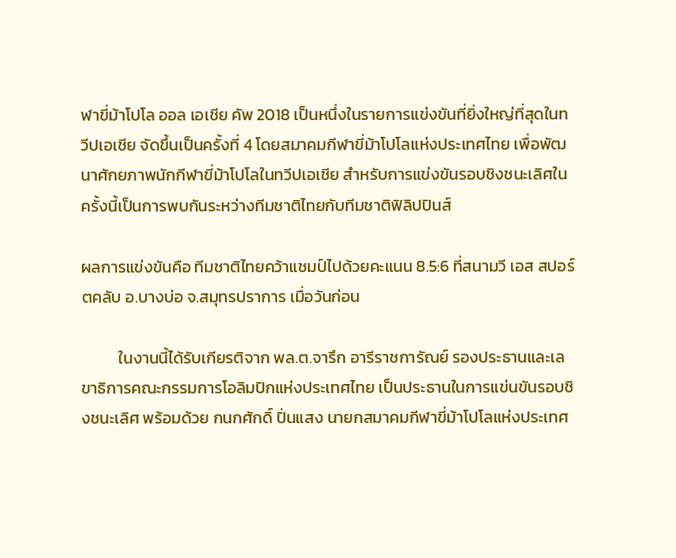ฬาขี่ม้าโปโล ออล เอเชีย คัพ 2018 เป็นหนึ่งในรายการแข่งขันที่ยิ่งใหญ่ที่สุดในทวีปเอเชีย จัดขึ้นเป็นครั้งที่ 4 โดยสมาคมกีฬาขี่ม้าโปโลแห่งประเทศไทย เพื่อพัฒนาศักยภาพนักกีฬาขี่ม้าโปโลในทวีปเอเชีย สำหรับการแข่งขันรอบชิงชนะเลิศในครั้งนี้เป็นการพบกันระหว่างทีมชาติไทยกับทีมชาติฟิลิปปินส์

ผลการแข่งขันคือ ทีมชาติไทยคว้าแชมป์ไปด้วยคะแนน 8.5:6 ที่สนามวี เอส สปอร์ตคลับ อ.บางบ่อ จ.สมุทรปราการ เมื่อวันก่อน

          ในงานนี้ได้รับเกียรติจาก พล.ต.จารึก อารีราชการัณย์ รองประธานและเลขาธิการคณะกรรมการโอลิมปิกแห่งประเทศไทย เป็นประธานในการแข่นขันรอบชิงชนะเลิศ พร้อมด้วย กนกศักดิ์ ปิ่นแสง นายกสมาคมกีฬาขี่ม้าโปโลแห่งประเทศ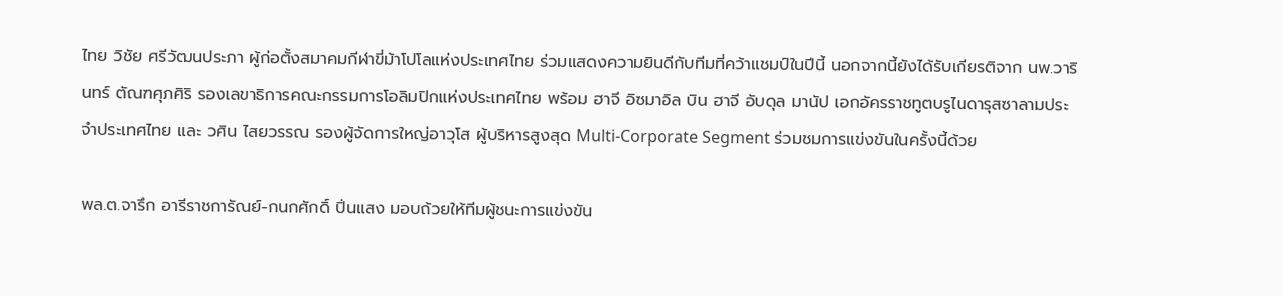ไทย วิชัย ศรีวัฒนประภา ผู้ก่อตั้งสมาคมกีฬาขี่ม้าโปโลแห่งประเทศไทย ร่วมแสดงความยินดีกับทีมที่คว้าแชมป์ในปีนี้ นอกจากนี้ยังได้รับเกียรติจาก นพ.วารินทร์ ตัณฑศุภศิริ รองเลขาธิการคณะกรรมการโอลิมปิกแห่งประเทศไทย พร้อม ฮาจี อิซมาอิล บิน ฮาจี อับดุล มานัป เอกอัครราชทูตบรูไนดารุสซาลามประจำประเทศไทย และ วศิน ไสยวรรณ รองผู้จัดการใหญ่อาวุโส ผู้บริหารสูงสุด Multi-Corporate Segment ร่วมชมการแข่งขันในครั้งนี้ด้วย

พล.ต.จารึก อารีราชการัณย์-กนกศักดิ์ ปิ่นแสง มอบถ้วยให้ทีมผู้ชนะการแข่งขัน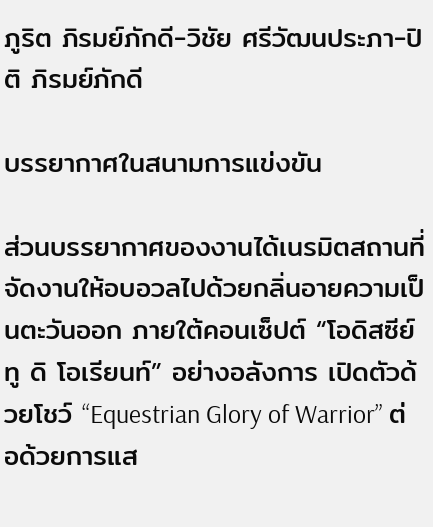ภูริต ภิรมย์ภักดี-วิชัย ศรีวัฒนประภา-ปิติ ภิรมย์ภักดี

บรรยากาศในสนามการแข่งขัน

ส่วนบรรยากาศของงานได้เนรมิตสถานที่จัดงานให้อบอวลไปด้วยกลิ่นอายความเป็นตะวันออก ภายใต้คอนเซ็ปต์ “โอดิสซีย์ ทู ดิ โอเรียนท์” อย่างอลังการ เปิดตัวด้วยโชว์ “Equestrian Glory of Warrior” ต่อด้วยการแส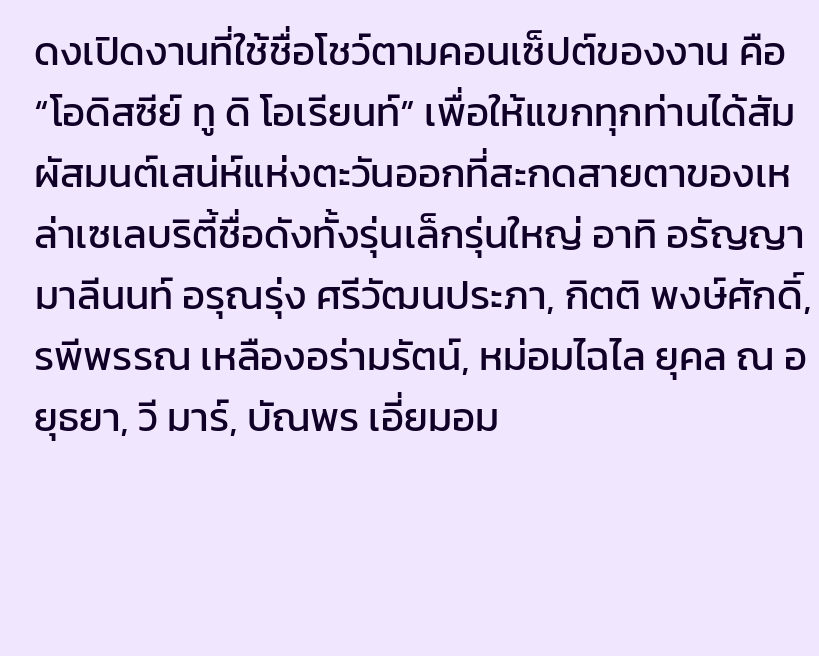ดงเปิดงานที่ใช้ชื่อโชว์ตามคอนเซ็ปต์ของงาน คือ “โอดิสซีย์ ทู ดิ โอเรียนท์” เพื่อให้แขกทุกท่านได้สัมผัสมนต์เสน่ห์แห่งตะวันออกที่สะกดสายตาของเหล่าเซเลบริตี้ชื่อดังทั้งรุ่นเล็กรุ่นใหญ่ อาทิ อรัญญา มาลีนนท์ อรุณรุ่ง ศรีวัฒนประภา, กิตติ พงษ์ศักดิ์, รพีพรรณ เหลืองอร่ามรัตน์, หม่อมไฉไล ยุคล ณ อยุธยา, วี มาร์, บัณพร เอี่ยมอม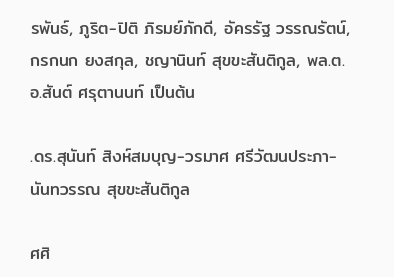รพันธ์, ภูริต-ปิติ ภิรมย์ภักดี, อัครรัฐ วรรณรัตน์, กรกนก ยงสกุล, ชญานินท์ สุขขะสันติกูล, พล.ต.อ.สันต์ ศรุตานนท์ เป็นต้น

.ดร.สุนันท์ สิงห์สมบุญ-วรมาศ ศรีวัฒนประภา-นันทวรรณ สุขขะสันติกูล

ศศิ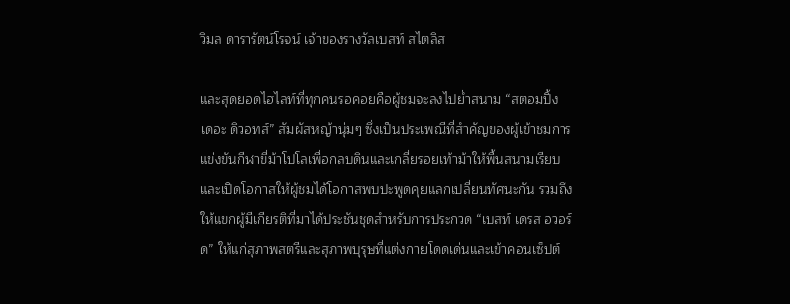วิมล ดารารัตน์โรจน์ เจ้าของรางวัลเบสท์ สไตลิส

และสุดยอดไฮไลท์ที่ทุกคนรอคอยคือผู้ชมจะลงไปย่ำสนาม “สตอมปิ้ง เดอะ ดิวอทส์” สัมผัสหญ้านุ่มๆ ซึ่งเป็นประเพณีที่สำคัญของผู้เข้าชมการแข่งขันกีฬาขี่ม้าโปโลเพื่อกลบดินและเกลี่ยรอยเท้าม้าให้พื้นสนามเรียบ และเปิดโอกาสให้ผู้ชมได้โอกาสพบปะพูดคุยแลกเปลี่ยนทัศนะกัน รวมถึงให้แขกผู้มีเกียรติที่มาได้ประชันชุดสำหรับการประกวด “เบสท์ เดรส อวอร์ด” ให้แก่สุภาพสตรีและสุภาพบุรุษที่แต่งกายโดดเด่นและเข้าคอนเซ็ปต์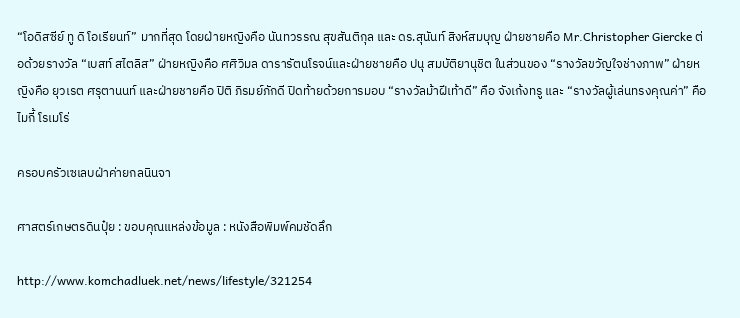“โอดิสซีย์ ทู ดิ โอเรียนท์” มากที่สุด โดยฝ่ายหญิงคือ นันทวรรณ สุขสันติกุล และ ดร.สุนันท์ สิงห์สมบุญ ฝ่ายชายคือ Mr.Christopher Giercke ต่อด้วยรางวัล “เบสท์ สไตลิส” ฝ่ายหญิงคือ ศศิวิมล ดารารัตนโรจน์และฝ่ายชายคือ ปนุ สมบัติยานุชิต ในส่วนของ “รางวัลขวัญใจช่างภาพ” ฝ่ายหญิงคือ ยุวเรต ศรุตานนท์ และฝ่ายชายคือ ปิติ ภิรมย์ภักดี ปิดท้ายด้วยการมอบ “รางวัลม้าฝีเท้าดี” คือ จังเก้งทรู และ “รางวัลผู้เล่นทรงคุณค่า” คือ ไมกี้ โรเมโร่

ครอบครัวเซเลบฝ่าค่ายกลนินจา

ศาสตร์เกษตรดินปุ๋ย : ขอบคุณแหล่งข้อมูล : หนังสือพิมพ์คมชัดลึก

http://www.komchadluek.net/news/lifestyle/321254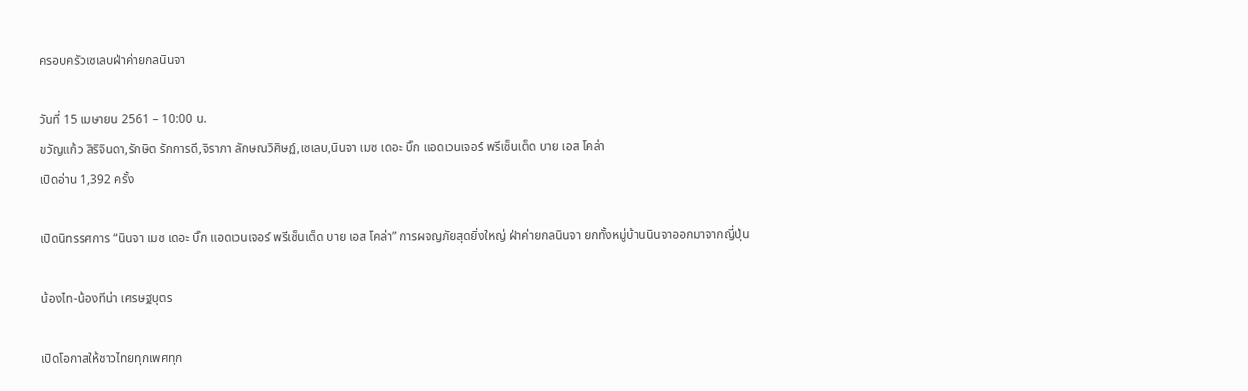ครอบครัวเซเลบฝ่าค่ายกลนินจา

วันที่ 15 เมษายน 2561 – 10:00 น.
ขวัญแก้ว สิริจินดา,รักษิต รักการดี,จิราภา ลักษณวิศิษฏ์,เซเลบ,นินจา เมซ เดอะ บิ๊ก แอดเวนเจอร์ พรีเซ็นเต็ด บาย เอส โคล่า
เปิดอ่าน 1,392 ครั้ง

เปิดนิทรรศการ “นินจา เมซ เดอะ บิ๊ก แอดเวนเจอร์ พรีเซ็นเต็ด บาย เอส โคล่า” การผจญภัยสุดยิ่งใหญ่ ฝ่าค่ายกลนินจา ยกทั้งหมู่บ้านนินจาออกมาจากญี่ปุ่น

น้องไท-น้องทีน่า เศรษฐบุตร

เปิดโอกาสให้ชาวไทยทุกเพศทุก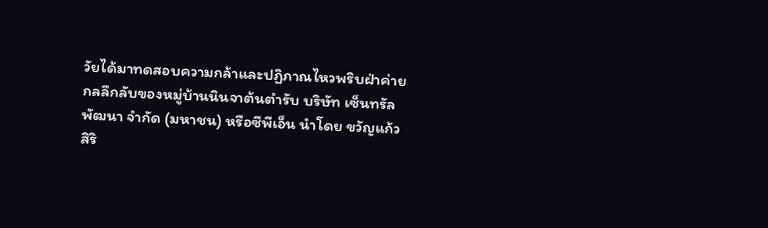วัยได้มาทดสอบความกล้าและปฏิภาณไหวพริบฝ่าค่ายกลลึกลับของหมู่บ้านนินจาต้นตำรับ บริษัท เซ็นทรัลพัฒนา จำกัด (มหาชน) หรือซีพีเอ็น นำโดย ขวัญแก้ว สิริ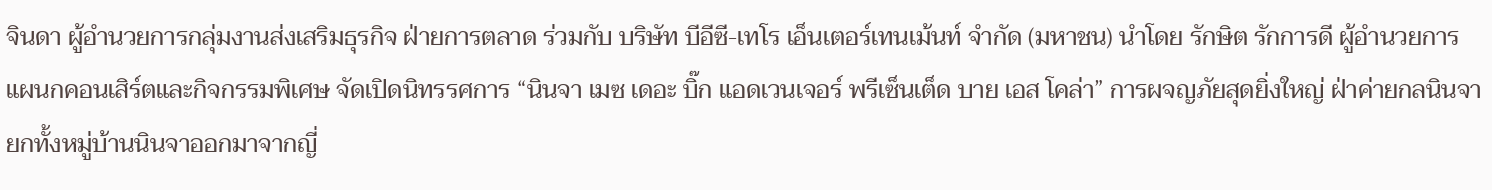จินดา ผู้อำนวยการกลุ่มงานส่งเสริมธุรกิจ ฝ่ายการตลาด ร่วมกับ บริษัท บีอีซี-เทโร เอ็นเตอร์เทนเม้นท์ จำกัด (มหาชน) นำโดย รักษิต รักการดี ผู้อำนวยการแผนกคอนเสิร์ตและกิจกรรมพิเศษ จัดเปิดนิทรรศการ “นินจา เมซ เดอะ บิ๊ก แอดเวนเจอร์ พรีเซ็นเต็ด บาย เอส โคล่า” การผจญภัยสุดยิ่งใหญ่ ฝ่าค่ายกลนินจา ยกทั้งหมู่บ้านนินจาออกมาจากญี่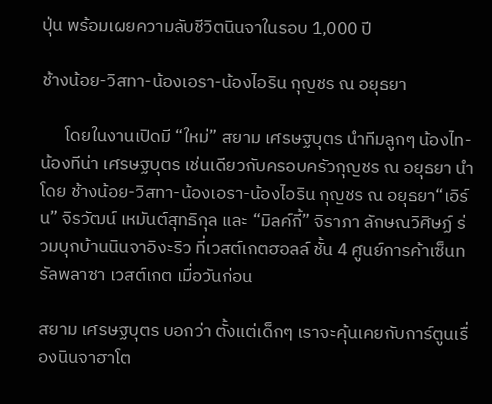ปุ่น พร้อมเผยความลับชีวิตนินจาในรอบ 1,000 ปี

ช้างน้อย-วิสทา-น้องเอรา-น้องไอริน กุญชร ณ อยุธยา

      โดยในงานเปิดมี “ใหม่” สยาม เศรษฐบุตร นำทีมลูกๆ น้องไท-น้องทีน่า เศรษฐบุตร เช่นเดียวกับครอบครัวกุญชร ณ อยุธยา นำโดย ช้างน้อย-วิสทา-น้องเอรา-น้องไอริน กุญชร ณ อยุธยา“เอิร์น” จิรวัฒน์ เหมันต์สุทธิกุล และ “มิลค์กี้” จิราภา ลักษณวิศิษฏ์ ร่วมบุกบ้านนินจาอิงะริว ที่เวสต์เกตฮอลล์ ชั้น 4 ศูนย์การค้าเซ็นทรัลพลาซา เวสต์เกต เมื่อวันก่อน

สยาม เศรษฐบุตร บอกว่า ตั้งแต่เด็กๆ เราจะคุ้นเคยกับการ์ตูนเรื่องนินจาฮาโต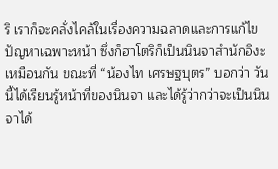ริ เราก็จะคลั่งไคล้ในเรื่องความฉลาดและการแก้ไขปัญหาเฉพาะหน้า ซึ่งก็ฮาโตริก็เป็นนินจาสำนักอิงะเหมือนกัน ขณะที่ “น้องไท เศรษฐบุตร” บอกว่า วันนี้ได้เรียนรู้หน้าที่ของนินจา และได้รู้ว่ากว่าจะเป็นนินจาได้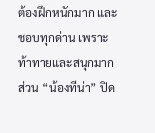ต้องฝึกหนักมาก และชอบทุกด่าน เพราะท้าทายและสนุกมาก ส่วน “น้องทีน่า” ปิด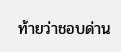ท้ายว่าชอบด่าน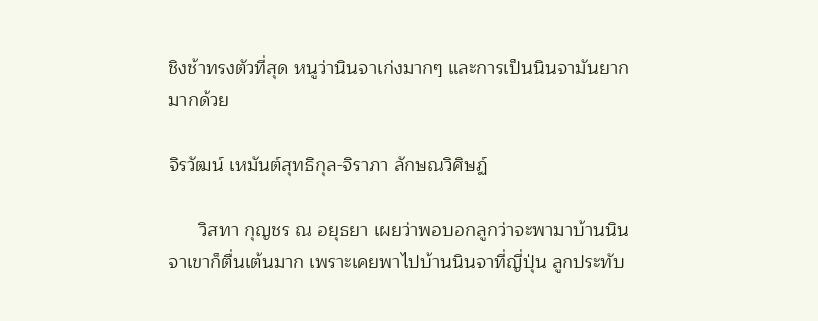ชิงช้าทรงตัวที่สุด หนูว่านินจาเก่งมากๆ และการเป็นนินจามันยากมากด้วย

จิรวัฒน์ เหมันต์สุทธิกุล-จิราภา ลักษณวิศิษฏ์

      วิสทา กุญชร ณ อยุธยา เผยว่าพอบอกลูกว่าจะพามาบ้านนินจาเขาก็ตื่นเต้นมาก เพราะเคยพาไปบ้านนินจาที่ญี่ปุ่น ลูกประทับ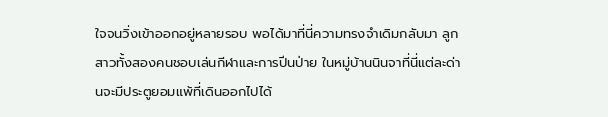ใจจนวิ่งเข้าออกอยู่หลายรอบ พอได้มาที่นี่ความทรงจำเดิมกลับมา ลูกสาวทั้งสองคนชอบเล่นกีฬาและการปีนป่าย ในหมู่บ้านนินจาที่นี่แต่ละด่านจะมีประตูยอมแพ้ที่เดินออกไปได้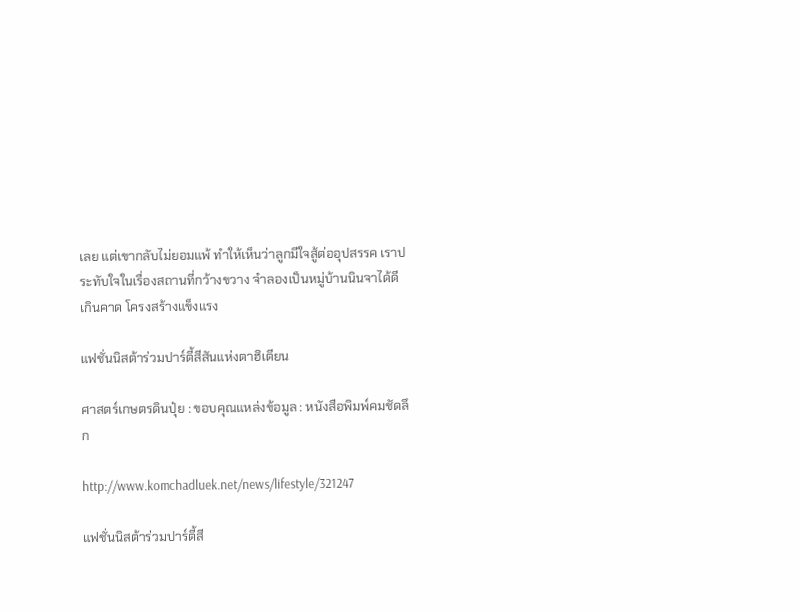เลย แต่เขากลับไม่ยอมแพ้ ทำให้เห็นว่าลูกมีใจสู้ต่ออุปสรรค เราประทับใจในเรื่องสถานที่กว้างขวาง จำลองเป็นหมู่บ้านนินจาได้ดีเกินคาด โครงสร้างแข็งแรง

แฟชั่นนิสต้าร่วมปาร์ตี้สีสันแห่งตาฮิเตียน

ศาสตร์เกษตรดินปุ๋ย : ขอบคุณแหล่งข้อมูล : หนังสือพิมพ์คมชัดลึก

http://www.komchadluek.net/news/lifestyle/321247

แฟชั่นนิสต้าร่วมปาร์ตี้สี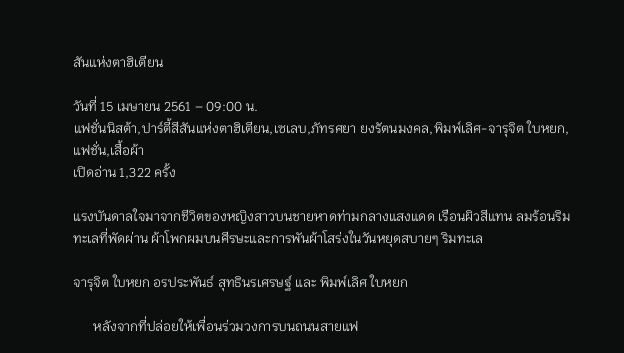สันแห่งตาฮิเตียน

วันที่ 15 เมษายน 2561 – 09:00 น.
แฟชั่นนิสต้า,ปาร์ตี้สีสันแห่งตาฮิเตียน,เซเลบ,ภัทรศยา ยงรัตนมงคล,พิมพ์เลิศ-จารุจิต ใบหยก,แฟชั่น,เสื้อผ้า
เปิดอ่าน 1,322 ครั้ง

แรงบันดาลใจมาจากชีวิตของหญิงสาวบนชายหาดท่ามกลางแสงแดด เรือนผิวสีแทน ลมร้อนริมทะเลที่พัดผ่าน ผ้าโพกผมบนศีรษะและการพันผ้าโสร่งในวันหยุดสบายๆ ริมทะเล

จารุจิต ใบหยก อรประพันธ์ สุทธินรเศรษฐ์ และ พิมพ์เลิศ ใบหยก

      หลังจากที่ปล่อยให้เพื่อนร่วมวงการบนถนนสายแฟ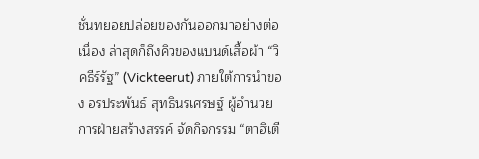ชั่นทยอยปล่อยของกันออกมาอย่างต่อเนื่อง ล่าสุดก็ถึงคิวของแบนด์เสื้อผ้า “วิคธีร์รัฐ” (Vickteerut) ภายใต้การนำของ อรประพันธ์ สุทธินรเศรษฐ์ ผู้อำนวยการฝ่ายสร้างสรรค์ จัดกิจกรรม “ตาฮิเตี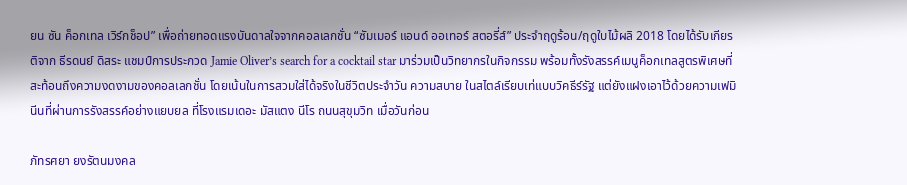ยน ซัน ค็อกเทล เวิร์กช็อป” เพื่อถ่ายทอดแรงบันดาลใจจากคอลเลกชั่น “ซัมเมอร์ แอนด์ ออเทอร์ สตอรี่ส์” ประจำฤดูร้อน/ฤดูใบไม้ผลิ 2018 โดยได้รับเกียรติจาก ธีรดนย์ ดิสระ แชมป์การประกวด Jamie Oliver’s search for a cocktail star มาร่วมเป็นวิทยากรในกิจกรรม พร้อมทั้งรังสรรค์เมนูค็อกเทลสูตรพิเศษที่สะท้อนถึงความงดงามของคอลเลกชั่น โดยเน้นในการสวมใส่ได้จริงในชีวิตประจำวัน ความสบาย ในสไตล์เรียบเท่แบบวิคธีร์รัฐ แต่ยังแฝงเอาไว้ด้วยความเฟมินีนที่ผ่านการรังสรรค์อย่างแยบยล ที่โรงแรมเดอะ มัสแตง นีโร ถนนสุขุมวิท เมื่อวันก่อน

ภัทรศยา ยงรัตนมงคล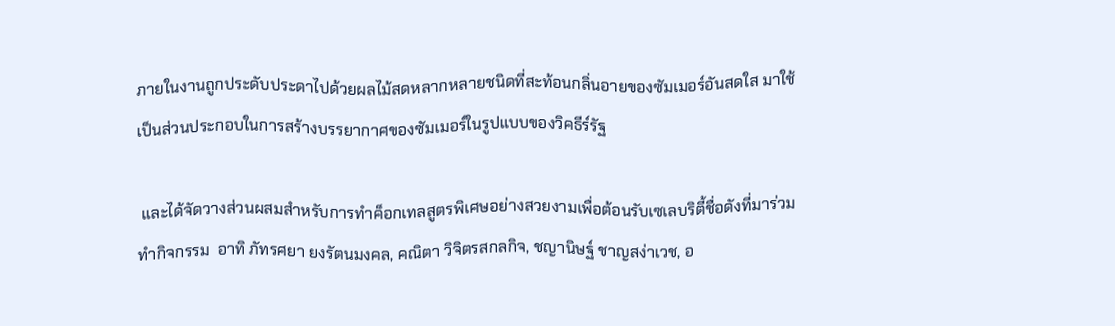ภายในงานถูกประดับประดาไปด้วยผลไม้สดหลากหลายชนิดที่สะท้อนกลิ่นอายของซัมเมอร์อันสดใส มาใช้เป็นส่วนประกอบในการสร้างบรรยากาศของซัมเมอร์ในรูปแบบของวิคธีร์รัฐ

 และได้จัดวางส่วนผสมสำหรับการทำค็อกเทลสูตรพิเศษอย่างสวยงามเพื่อต้อนรับเซเลบริตี้ชื่อดังที่มาร่วมทำกิจกรรม  อาทิ ภัทรศยา ยงรัตนมงคล, คณิตา วิจิตรสกลกิจ, ชญานิษฐ์ ชาญสง่าเวช, อ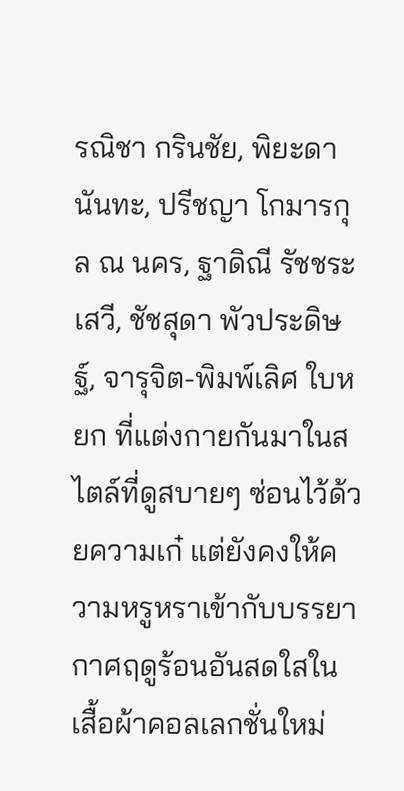รณิชา กรินชัย, พิยะดา นันทะ, ปรีชญา โกมารกุล ณ นคร, ฐาดิณี รัชชระเสวี, ชัชสุดา พัวประดิษฐ์, จารุจิต-พิมพ์เลิศ ใบหยก ที่แต่งกายกันมาในสไตล์ที่ดูสบายๆ ซ่อนไว้ด้วยความเก๋ แต่ยังคงให้ความหรูหราเข้ากับบรรยากาศฤดูร้อนอันสดใสในเสื้อผ้าคอลเลกชั่นใหม่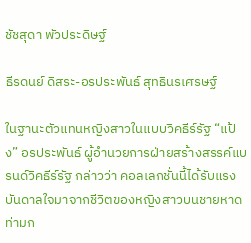ชัชสุดา พัวประดิษฐ์

ธีรดนย์ ดิสระ-อรประพันธ์ สุทธินรเศรษฐ์

ในฐานะตัวแทนหญิงสาวในแบบวิคธีร์รัฐ “แป้ง” อรประพันธ์ ผู้อำนวยการฝ่ายสร้างสรรค์แบรนด์วิคธีร์รัฐ กล่าวว่า คอลเลกชั่นนี้ได้รับแรงบันดาลใจมาจากชีวิตของหญิงสาวบนชายหาดท่ามก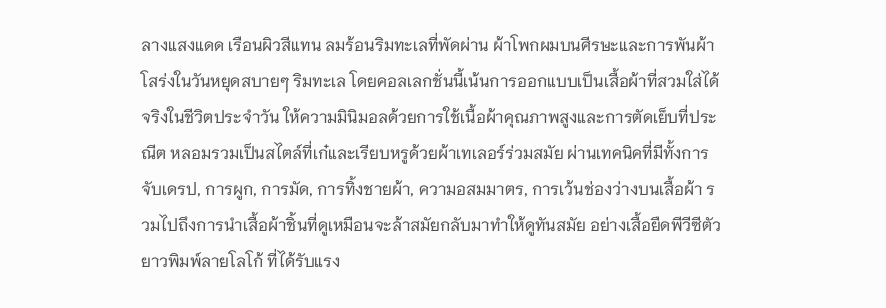ลางแสงแดด เรือนผิวสีแทน ลมร้อนริมทะเลที่พัดผ่าน ผ้าโพกผมบนศีรษะและการพันผ้าโสร่งในวันหยุดสบายๆ ริมทะเล โดยคอลเลกชั่นนี้เน้นการออกแบบเป็นเสื้อผ้าที่สวมใส่ได้จริงในชีวิตประจำวัน ให้ความมินิมอลด้วยการใช้เนื้อผ้าคุณภาพสูงและการตัดเย็บที่ประณีต หลอมรวมเป็นสไตล์ที่เก๋และเรียบหรูด้วยผ้าเทเลอร์ร่วมสมัย ผ่านเทคนิคที่มีทั้งการจับเดรป, การผูก, การมัด, การทิ้งชายผ้า, ความอสมมาตร, การเว้นช่องว่างบนเสื้อผ้า รวมไปถึงการนำเสื้อผ้าชิ้นที่ดูเหมือนจะล้าสมัยกลับมาทำให้ดูทันสมัย อย่างเสื้อยืดพีวีซีตัวยาวพิมพ์ลายโลโก้ ที่ได้รับแรง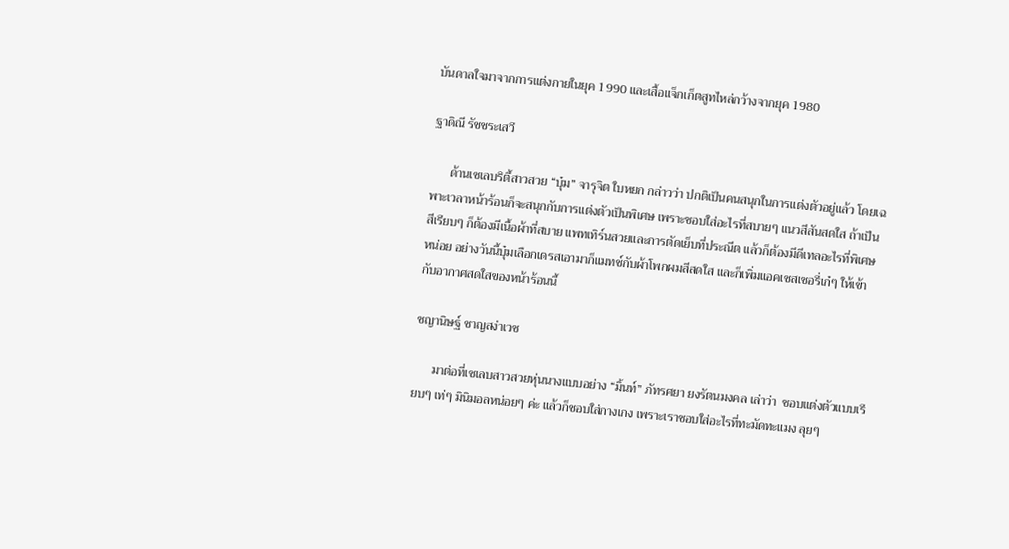บันดาลใจมาจากการแต่งกายในยุค 1990 และเสื้อแจ็กเก็ตสูทไหล่กว้างจากยุค 1980

ฐาดิณี รัชชระเสวี

      ด้านเซเลบริตี้สาวสวย “บุ๋ม” จารุจิต ใบหยก กล่าวว่า ปกติเป็นคนสนุกในการแต่งตัวอยู่แล้ว โดยเฉพาะเวลาหน้าร้อนก็จะสนุกกับการแต่งตัวเป็นพิเศษ เพราะชอบใส่อะไรที่สบายๆ แนวสีสันสดใส ถ้าเป็นสีเรียบๆ ก็ต้องมีเนื้อผ้าที่สบาย แพทเทิร์นสวยและการตัดเย็บที่ประณีต แล้วก็ต้องมีดีเทลอะไรที่พิเศษหน่อย อย่างวันนี้บุ๋มเลือกเดรสเอามาก็แมทช์กับผ้าโพกผมสีสดใส และก็เพิ่มแอคเซสเซอรี่เก๋ๆ ให้เข้ากับอากาศสดใสของหน้าร้อนนี้

ชญานิษฐ์ ชาญสง่าเวช

      มาต่อที่เซเลบสาวสวยหุ่นนางแบบอย่าง “มิ้นท์” ภัทรศยา ยงรัตนมงคล เล่าว่า  ชอบแต่งตัวแบบเรียบๆ เท่ๆ มินิมอลหน่อยๆ ค่ะ แล้วก็ชอบใส่กางเกง เพราะเราชอบใส่อะไรที่ทะมัดทะแมง ลุยๆ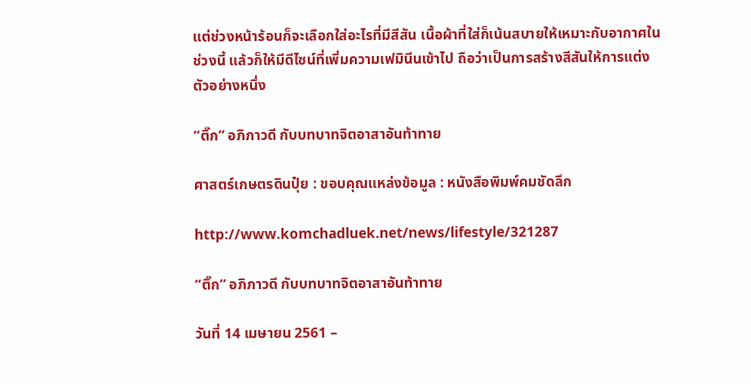แต่ช่วงหน้าร้อนก็จะเลือกใส่อะไรที่มีสีสัน เนื้อผ้าที่ใส่ก็เน้นสบายให้เหมาะกับอากาศในช่วงนี้ แล้วก็ให้มีดีไซน์ที่เพิ่มความเฟมินีนเข้าไป ถือว่าเป็นการสร้างสีสันให้การแต่งตัวอย่างหนึ่ง

“ติ๊ก” อภิภาวดี กับบทบาทจิตอาสาอันท้าทาย

ศาสตร์เกษตรดินปุ๋ย : ขอบคุณแหล่งข้อมูล : หนังสือพิมพ์คมชัดลึก

http://www.komchadluek.net/news/lifestyle/321287

“ติ๊ก” อภิภาวดี กับบทบาทจิตอาสาอันท้าทาย

วันที่ 14 เมษายน 2561 –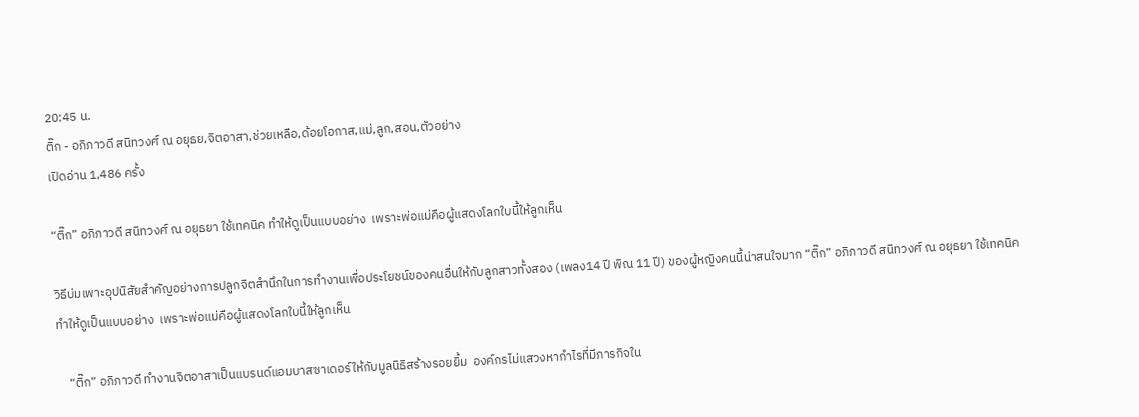20:45 น.
ติ๊ก - อภิภาวดี สนิทวงศ์ ณ อยุธย,จิตอาสา,ช่วยเหลือ,ด้อยโอกาส,แม่,ลูก,สอน,ตัวอย่าง
เปิดอ่าน 1,486 ครั้ง

“ติ๊ก” อภิภาวดี สนิทวงศ์ ณ อยุธยา ใช้เทคนิค ทำให้ดูเป็นแบบอย่าง  เพราะพ่อแม่คือผู้แสดงโลกใบนี้ให้ลูกเห็น

วิธีบ่มเพาะอุปนิสัยสำคัญอย่างการปลูกจิตสำนึกในการทำงานเพื่อประโยชน์ของคนอื่นให้กับลูกสาวทั้งสอง (เพลง14 ปี พิณ 11 ปี) ของผู้หญิงคนนี้น่าสนใจมาก “ติ๊ก” อภิภาวดี สนิทวงศ์ ณ อยุธยา ใช้เทคนิค ทำให้ดูเป็นแบบอย่าง  เพราะพ่อแม่คือผู้แสดงโลกใบนี้ให้ลูกเห็น

    “ติ๊ก” อภิภาวดี ทำงานจิตอาสาเป็นแบรนด์แอมบาสซาเดอร์ให้กับมูลนิธิสร้างรอยยิ้ม  องค์กรไม่แสวงหากำไรที่มีภารกิจใน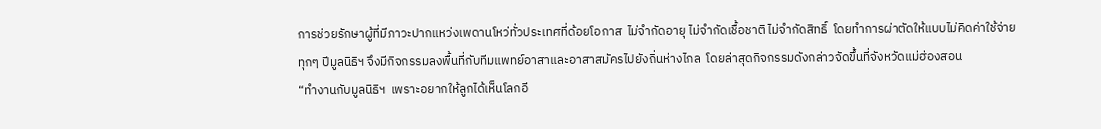การช่วยรักษาผู้ที่มีภาวะปากแหว่งเพดานโหว่ทั่วประเทศที่ด้อยโอกาส  ไม่จำกัดอายุ ไม่จำกัดเชื้อชาติ ไม่จำกัดสิทธิ์  โดยทำการผ่าตัดให้แบบไม่คิดค่าใช้จ่าย  ทุกๆ ปีมูลนิธิฯ จึงมีกิจกรรมลงพื้นที่กับทีมแพทย์อาสาและอาสาสมัครไปยังถิ่นห่างไกล  โดยล่าสุดกิจกรรมดังกล่าวจัดขึ้นที่จังหวัดแม่ฮ่องสอน
“ทำงานกับมูลนิธิฯ  เพราะอยากให้ลูกได้เห็นโลกอี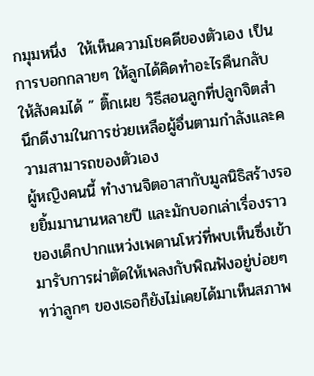กมุมหนึ่ง  ให้เห็นความโชคดีของตัวเอง เป็นการบอกกลายๆ ให้ลูกได้คิดทำอะไรคืนกลับให้สังคมได้ ” ติ๊กเผย วิธีสอนลูกที่ปลูกจิตสำนึกดีงามในการช่วยเหลือผู้อื่นตามกำลังและความสามารถของตัวเอง
ผู้หญิงคนนี้ ทำงานจิตอาสากับมูลนิธิสร้างรอยยิ้มมานานหลายปี และมักบอกเล่าเรื่องราวของเด็กปากแหว่งเพดานโหว่ที่พบเห็นซึ่งเข้ามารับการผ่าตัดให้เพลงกับพิณฟังอยู่บ่อยๆ  ทว่าลูกๆ ของเธอก็ยังไม่เคยได้มาเห็นสภาพ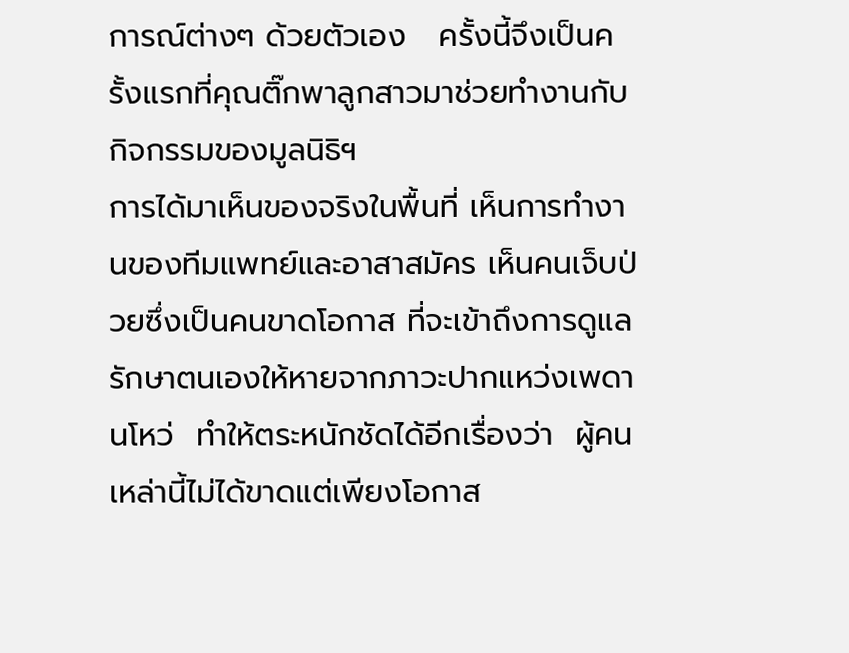การณ์ต่างๆ ด้วยตัวเอง   ครั้งนี้จึงเป็นครั้งแรกที่คุณติ๊กพาลูกสาวมาช่วยทำงานกับกิจกรรมของมูลนิธิฯ
การได้มาเห็นของจริงในพื้นที่ เห็นการทำงานของทีมแพทย์และอาสาสมัคร เห็นคนเจ็บป่วยซึ่งเป็นคนขาดโอกาส ที่จะเข้าถึงการดูแลรักษาตนเองให้หายจากภาวะปากแหว่งเพดานโหว่  ทำให้ตระหนักชัดได้อีกเรื่องว่า  ผู้คนเหล่านี้ไม่ได้ขาดแต่เพียงโอกาส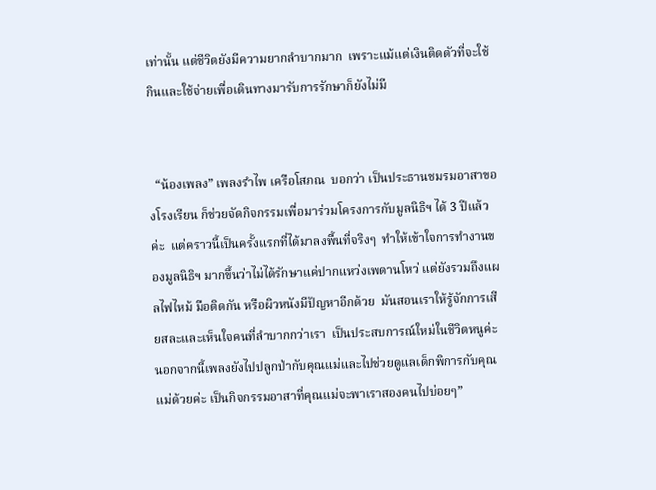เท่านั้น แต่ชีวิตยังมีความยากลำบากมาก  เพราะแม้แต่เงินติดตัวที่จะใช้กินและใช้จ่ายเพื่อเดินทางมารับการรักษาก็ยังไม่มี


  “น้องเพลง” เพลงรำไพ เครือโสภณ  บอกว่า เป็นประธานชมรมอาสาของโรงเรียน ก็ช่วยจัดกิจกรรมเพื่อมาร่วมโครงการกับมูลนิธิฯ ได้ 3 ปีแล้วค่ะ  แต่คราวนี้เป็นครั้งแรกที่ได้มาลงพื้นที่จริงๆ  ทำให้เข้าใจการทำงานของมูลนิธิฯ มากขึ้นว่าไม่ได้รักษาแค่ปากแหว่งเพดานโหว่ แต่ยังรวมถึงแผลไฟไหม้ มือติดกัน หรือผิวหนังมีปัญหาอีกด้วย  มันสอนเราให้รู้จักการเสียสละและเห็นใจคนที่ลำบากกว่าเรา  เป็นประสบการณ์ใหม่ในชีวิตหนูค่ะ นอกจากนี้เพลงยังไปปลูกป่ากับคุณแม่และไปช่วยดูแลเด็กพิการกับคุณแม่ด้วยค่ะ เป็นกิจกรรมอาสาที่คุณแม่จะพาเราสองคนไปบ่อยๆ”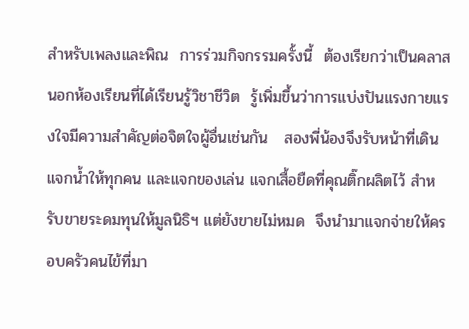สำหรับเพลงและพิณ  การร่วมกิจกรรมครั้งนี้  ต้องเรียกว่าเป็นคลาสนอกห้องเรียนที่ได้เรียนรู้วิชาชีวิต  รู้เพิ่มขึ้นว่าการแบ่งปันแรงกายแรงใจมีความสำคัญต่อจิตใจผู้อื่นเช่นกัน   สองพี่น้องจึงรับหน้าที่เดินแจกน้ำให้ทุกคน และแจกของเล่น แจกเสื้อยืดที่คุณติ๊กผลิตไว้ สำหรับขายระดมทุนให้มูลนิธิฯ แต่ยังขายไม่หมด  จึงนำมาแจกจ่ายให้ครอบครัวคนไข้ที่มา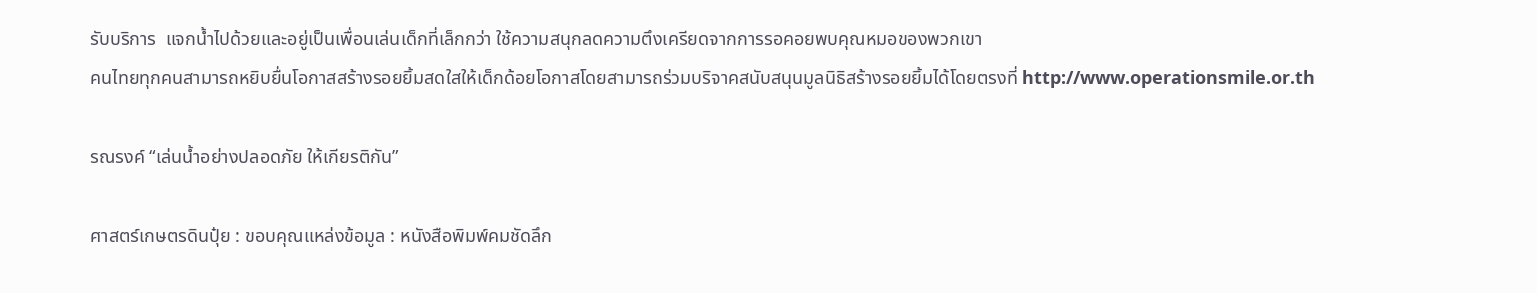รับบริการ  แจกน้ำไปด้วยและอยู่เป็นเพื่อนเล่นเด็กที่เล็กกว่า ใช้ความสนุกลดความตึงเครียดจากการรอคอยพบคุณหมอของพวกเขา
คนไทยทุกคนสามารถหยิบยื่นโอกาสสร้างรอยยิ้มสดใสให้เด็กด้อยโอกาสโดยสามารถร่วมบริจาคสนับสนุนมูลนิธิสร้างรอยยิ้มได้โดยตรงที่ http://www.operationsmile.or.th

รณรงค์ “เล่นน้ำอย่างปลอดภัย ให้เกียรติกัน”

ศาสตร์เกษตรดินปุ๋ย : ขอบคุณแหล่งข้อมูล : หนังสือพิมพ์คมชัดลึก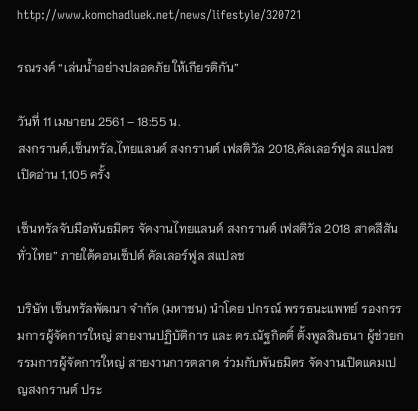http://www.komchadluek.net/news/lifestyle/320721

รณรงค์ “เล่นน้ำอย่างปลอดภัย ให้เกียรติกัน”

วันที่ 11 เมษายน 2561 – 18:55 น.
สงกรานต์,เซ็นทรัล,ไทยแลนด์ สงกรานต์ เฟสติวัล 2018,คัลเลอร์ฟูล สแปลช
เปิดอ่าน 1,105 ครั้ง

เซ็นทรัลจับมือพันธมิตร จัดงานไทยแลนด์ สงกรานต์ เฟสติวัล 2018 สาดสีสันทั่วไทย” ภายใต้คอนเซ็ปต์ คัลเลอร์ฟูล สแปลช

บริษัท เซ็นทรัลพัฒนา จำกัด (มหาชน) นำโดย ปกรณ์ พรรธนะแพทย์ รองกรรมการผู้จัดการใหญ่ สายงานปฏิบัติการ และ ดร.ณัฐกิตติ์ ตั้งพูลสินธนา ผู้ช่วยกรรมการผู้จัดการใหญ่ สายงานการตลาด ร่วมกับพันธมิตร จัดงานเปิดแคมเปญสงกรานต์ ประ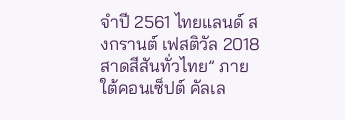จำปี 2561 ไทยแลนด์ สงกรานต์ เฟสติวัล 2018 สาดสีสันทั่วไทย” ภายใต้คอนเซ็ปต์ คัลเล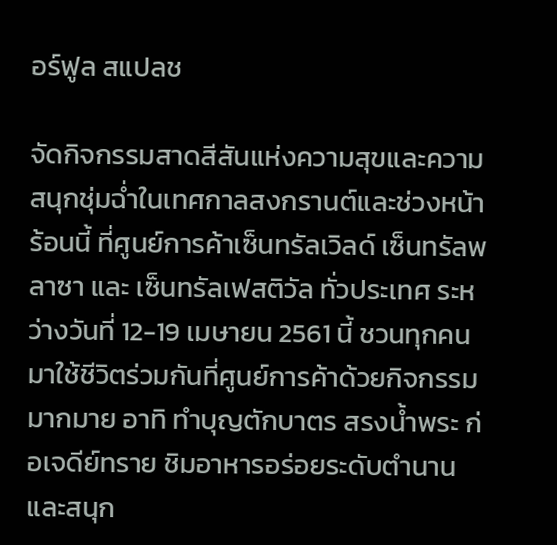อร์ฟูล สแปลช

จัดกิจกรรมสาดสีสันแห่งความสุขและความสนุกชุ่มฉ่ำในเทศกาลสงกรานต์และช่วงหน้าร้อนนี้ ที่ศูนย์การค้าเซ็นทรัลเวิลด์ เซ็นทรัลพลาซา และ เซ็นทรัลเฟสติวัล ทั่วประเทศ ระหว่างวันที่ 12-19 เมษายน 2561 นี้ ชวนทุกคนมาใช้ชีวิตร่วมกันที่ศูนย์การค้าด้วยกิจกรรมมากมาย อาทิ ทำบุญตักบาตร สรงน้ำพระ ก่อเจดีย์ทราย ชิมอาหารอร่อยระดับตำนาน และสนุก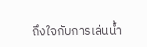ถึงใจกับการเล่นน้ำ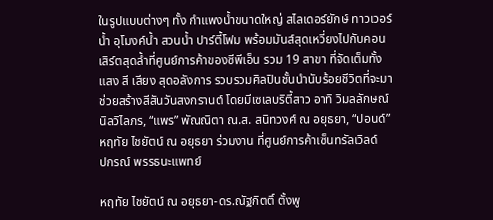ในรูปแบบต่างๆ ทั้ง กำแพงน้ำขนาดใหญ่ สไลเดอร์ยักษ์ ทาวเวอร์น้ำ อุโมงค์น้ำ สวนน้ำ ปาร์ตี้โฟม พร้อมมันส์สุดเหวี่ยงไปกับคอนเสิร์ตสุดล้ำที่ศูนย์การค้าของซีพีเอ็น รวม 19 สาขา ที่จัดเต็มทั้งแสง สี เสียง สุดอลังการ รวบรวมศิลปินชั้นนำนับร้อยชีวิตที่จะมาช่วยสร้างสีสันวันสงกรานต์ โดยมีเซเลบริตี้สาว อาทิ วิมลลักษณ์ นิลวิไลภร, “แพร” พัณณิตา ณ.ส. สนิทวงศ์ ณ อยุธยา, “ปอนด์” หฤทัย ไชยัตน์ ณ อยุธยา ร่วมงาน ที่ศูนย์การค้าเซ็นทรัลเวิลด์
ปกรณ์ พรรธนะแพทย์

หฤทัย ไชยัตน์ ณ อยุธยา-ดร.ณัฐกิตติ์ ตั้งพู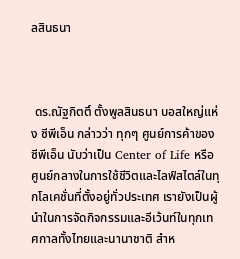ลสินธนา



 ดร.ณัฐกิตติ์ ตั้งพูลสินธนา บอสใหญ่แห่ง ซีพีเอ็น กล่าวว่า ทุกๆ ศูนย์การค้าของซีพีเอ็น นับว่าเป็น Center of Life หรือ ศูนย์กลางในการใช้ชีวิตและไลฟ์สไตล์ในทุกโลเคชั่นที่ตั้งอยู่ทั่วประเทศ เรายังเป็นผู้นำในการจัดกิจกรรมและอีเว้นท์ในทุกเทศกาลทั้งไทยและนานาชาติ สำห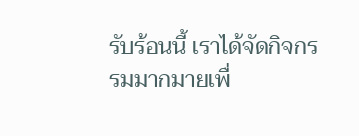รับร้อนนี้ เราได้จัดกิจกรรมมากมายเพื่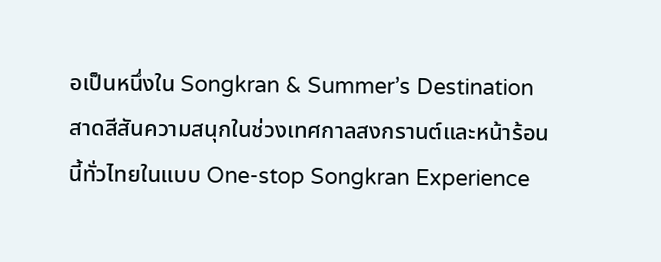อเป็นหนึ่งใน Songkran & Summer’s Destination สาดสีสันความสนุกในช่วงเทศกาลสงกรานต์และหน้าร้อนนี้ทั่วไทยในแบบ One-stop Songkran Experience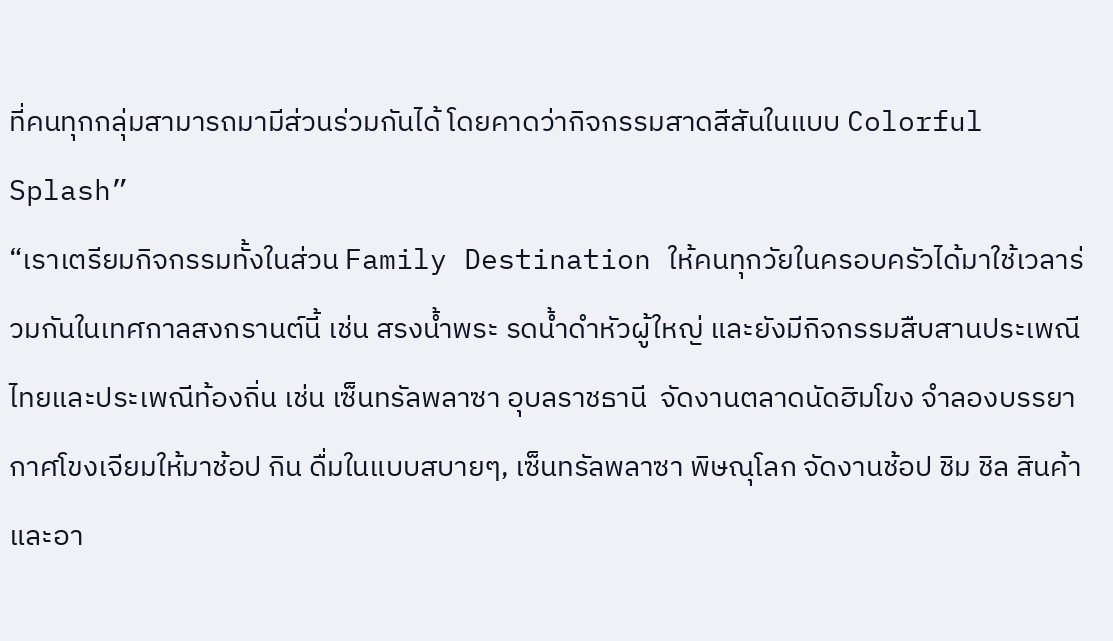ที่คนทุกกลุ่มสามารถมามีส่วนร่วมกันได้ โดยคาดว่ากิจกรรมสาดสีสันในแบบ Colorful Splash”
“เราเตรียมกิจกรรมทั้งในส่วน Family Destination ให้คนทุกวัยในครอบครัวได้มาใช้เวลาร่วมกันในเทศกาลสงกรานต์นี้ เช่น สรงน้ำพระ รดน้ำดำหัวผู้ใหญ่ และยังมีกิจกรรมสืบสานประเพณีไทยและประเพณีท้องถิ่น เช่น เซ็นทรัลพลาซา อุบลราชธานี  จัดงานตลาดนัดฮิมโขง จำลองบรรยากาศโขงเจียมให้มาช้อป กิน ดื่มในแบบสบายๆ, เซ็นทรัลพลาซา พิษณุโลก จัดงานช้อป ชิม ชิล สินค้าและอา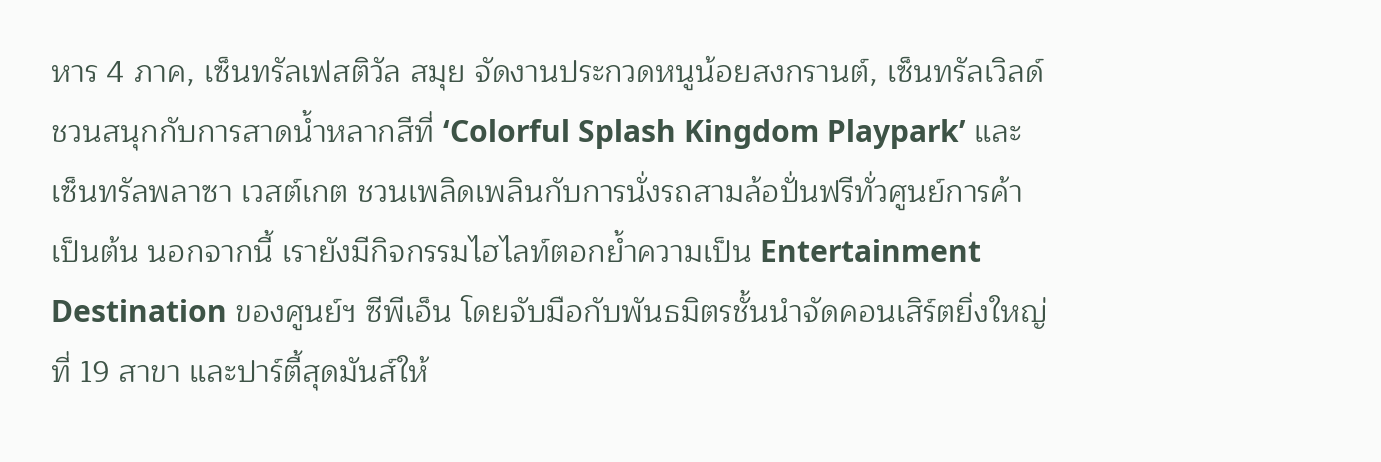หาร 4 ภาค, เซ็นทรัลเฟสติวัล สมุย จัดงานประกวดหนูน้อยสงกรานต์, เซ็นทรัลเวิลด์ ชวนสนุกกับการสาดน้ำหลากสีที่ ‘Colorful Splash Kingdom Playpark’ และ เซ็นทรัลพลาซา เวสต์เกต ชวนเพลิดเพลินกับการนั่งรถสามล้อปั่นฟรีทั่วศูนย์การค้า เป็นต้น นอกจากนี้ เรายังมีกิจกรรมไฮไลท์ตอกย้ำความเป็น Entertainment Destination ของศูนย์ฯ ซีพีเอ็น โดยจับมือกับพันธมิตรชั้นนำจัดคอนเสิร์ตยิ่งใหญ่ที่ 19 สาขา และปาร์ตี้สุดมันส์ให้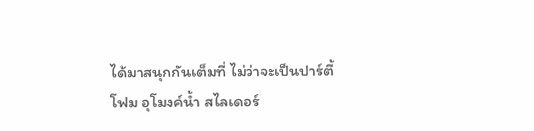ได้มาสนุกกันเต็มที่ ไม่ว่าจะเป็นปาร์ตี้โฟม อุโมงค์น้ำ สไลเดอร์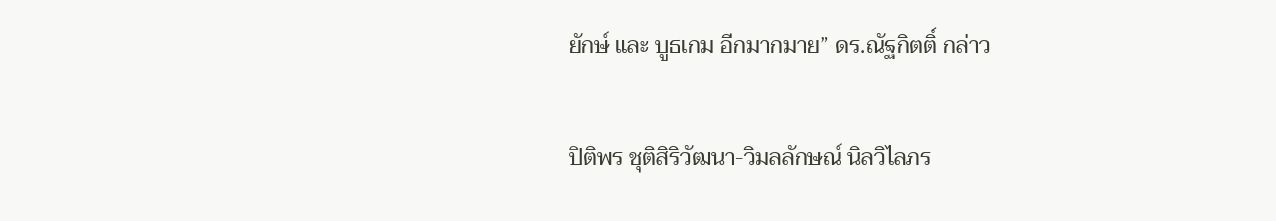ยักษ์ และ บูธเกม อีกมากมาย” ดร.ณัฐกิตติ์ กล่าว

ปิติพร ชุติสิริวัฒนา-วิมลลักษณ์ นิลวิไลภร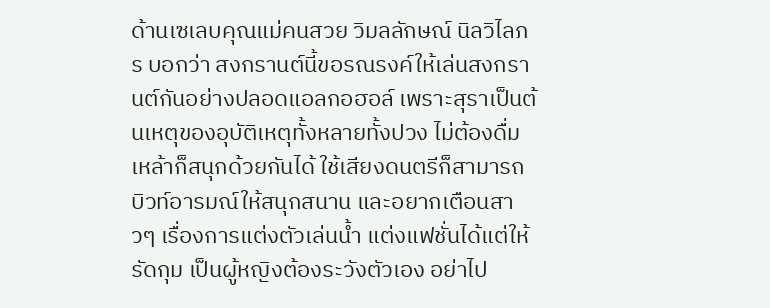ด้านเซเลบคุณแม่คนสวย วิมลลักษณ์ นิลวิไลภร บอกว่า สงกรานต์นี้ขอรณรงค์ให้เล่นสงกรานต์กันอย่างปลอดแอลกอฮอล์ เพราะสุราเป็นต้นเหตุของอุบัติเหตุทั้งหลายทั้งปวง ไม่ต้องดื่มเหล้าก็สนุกด้วยกันได้ ใช้เสียงดนตรีก็สามารถบิวท์อารมณ์ให้สนุกสนาน และอยากเตือนสาวๆ เรื่องการแต่งตัวเล่นน้ำ แต่งแฟชั่นได้แต่ให้รัดกุม เป็นผู้หญิงต้องระวังตัวเอง อย่าไป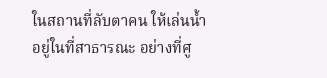ในสถานที่ลับตาคน ให้เล่นน้ำอยู่ในที่สาธารณะ อย่างที่ศู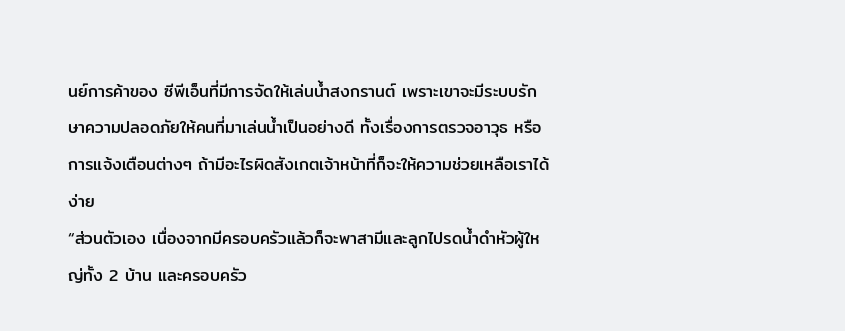นย์การค้าของ ซีพีเอ็นที่มีการจัดให้เล่นน้ำสงกรานต์ เพราะเขาจะมีระบบรักษาความปลอดภัยให้คนที่มาเล่นน้ำเป็นอย่างดี ทั้งเรื่องการตรวจอาวุธ หรือการแจ้งเตือนต่างๆ ถ้ามีอะไรผิดสังเกตเจ้าหน้าที่ก็จะให้ความช่วยเหลือเราได้ง่าย
“ส่วนตัวเอง เนื่องจากมีครอบครัวแล้วก็จะพาสามีและลูกไปรดน้ำดำหัวผู้ใหญ่ทั้ง 2 บ้าน และครอบครัว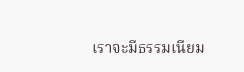เราจะมีธรรมเนียม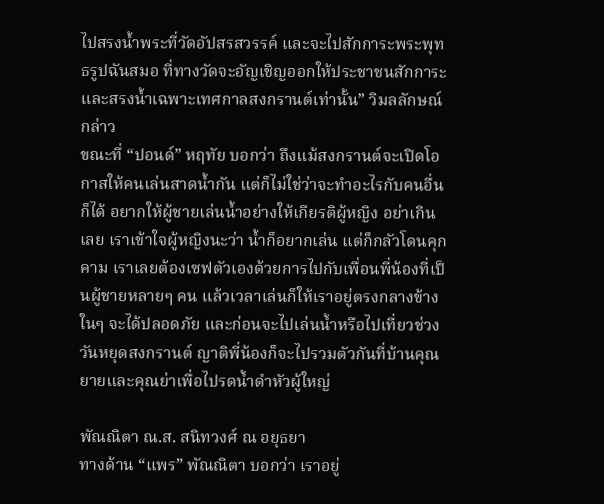ไปสรงน้ำพระที่วัดอัปสรสวรรค์ และจะไปสักการะพระพุทธรูปฉันสมอ ที่ทางวัดจะอัญเชิญออกให้ประชาชนสักการะและสรงน้ำเฉพาะเทศกาลสงกรานต์เท่านั้น” วิมลลักษณ์ กล่าว
ขณะที่ “ปอนด์” หฤทัย บอกว่า ถึงแม้สงกรานต์จะเปิดโอกาสให้คนเล่นสาดน้ำกัน แต่ก็ไม่ใช่ว่าจะทำอะไรกับคนอื่นก็ได้ อยากให้ผู้ชายเล่นน้ำอย่างให้เกียรติผู้หญิง อย่าเกินเลย เราเข้าใจผู้หญิงนะว่า น้ำก็อยากเล่น แต่ก็กลัวโดนคุกคาม เราเลยต้องเซฟตัวเองด้วยการไปกับเพื่อนพี่น้องที่เป็นผู้ชายหลายๆ คน แล้วเวลาเล่นก็ให้เราอยู่ตรงกลางข้างในๆ จะได้ปลอดภัย และก่อนจะไปเล่นน้ำหรือไปเที่ยวช่วงวันหยุดสงกรานต์ ญาติพี่น้องก็จะไปรวมตัวกันที่บ้านคุณยายและคุณย่าเพื่อไปรดน้ำดำหัวผู้ใหญ่

พัณณิตา ณ.ส. สนิทวงศ์ ณ อยุธยา
ทางด้าน “แพร” พัณณิตา บอกว่า เราอยู่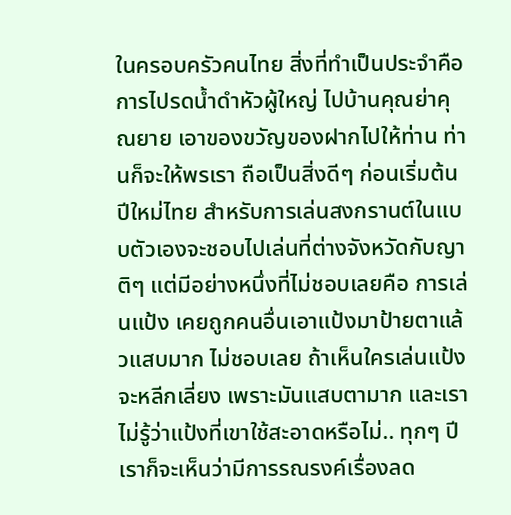ในครอบครัวคนไทย สิ่งที่ทำเป็นประจำคือ การไปรดน้ำดำหัวผู้ใหญ่ ไปบ้านคุณย่าคุณยาย เอาของขวัญของฝากไปให้ท่าน ท่านก็จะให้พรเรา ถือเป็นสิ่งดีๆ ก่อนเริ่มต้นปีใหม่ไทย สำหรับการเล่นสงกรานต์ในแบบตัวเองจะชอบไปเล่นที่ต่างจังหวัดกับญาติๆ แต่มีอย่างหนึ่งที่ไม่ชอบเลยคือ การเล่นแป้ง เคยถูกคนอื่นเอาแป้งมาป้ายตาแล้วแสบมาก ไม่ชอบเลย ถ้าเห็นใครเล่นแป้งจะหลีกเลี่ยง เพราะมันแสบตามาก และเราไม่รู้ว่าแป้งที่เขาใช้สะอาดหรือไม่.. ทุกๆ ปี เราก็จะเห็นว่ามีการรณรงค์เรื่องลด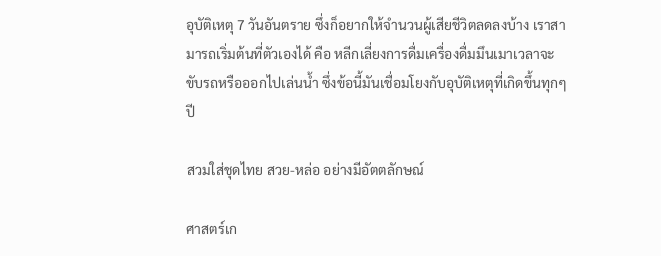อุบัติเหตุ 7 วันอันตราย ซึ่งก็อยากให้จำนวนผู้เสียชีวิตลดลงบ้าง เราสามารถเริ่มต้นที่ตัวเองได้ คือ หลีกเลี่ยงการดื่มเครื่องดื่มมึนเมาเวลาจะขับรถหรือออกไปเล่นน้ำ ซึ่งข้อนี้มันเชื่อมโยงกับอุบัติเหตุที่เกิดขึ้นทุกๆ ปี

สวมใส่ชุดไทย สวย-หล่อ อย่างมีอัตตลักษณ์

ศาสตร์เก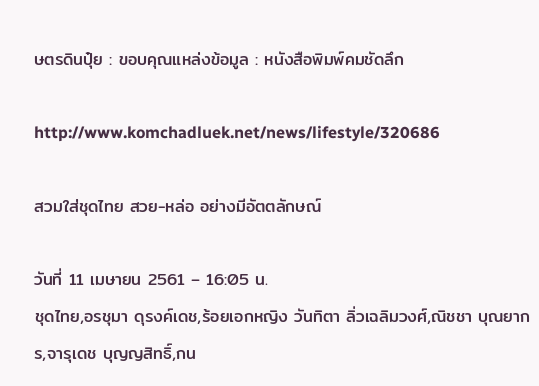ษตรดินปุ๋ย : ขอบคุณแหล่งข้อมูล : หนังสือพิมพ์คมชัดลึก

http://www.komchadluek.net/news/lifestyle/320686

สวมใส่ชุดไทย สวย-หล่อ อย่างมีอัตตลักษณ์

วันที่ 11 เมษายน 2561 – 16:05 น.
ชุดไทย,อรชุมา ดุรงค์เดช,ร้อยเอกหญิง วันทิตา ลิ่วเฉลิมวงศ์,ณิชชา บุณยากร,จารุเดช บุญญสิทธิ์,กน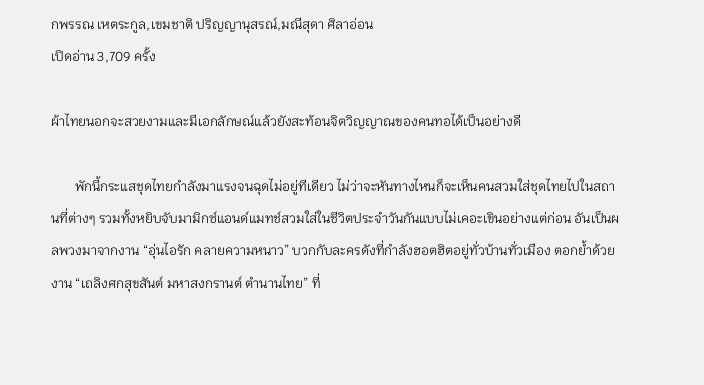กพรรณ เหตระกูล,เขมชาติ ปริญญานุสรณ์,มณีสุดา ศิลาอ่อน
เปิดอ่าน 3,709 ครั้ง

ผ้าไทยนอกจะสวยงามและมีเอกลักษณ์แล้วยังสะท้อนจิตวิญญาณของคนทอได้เป็นอย่างดี

       พักนี้กระแสชุดไทยกำลังมาแรงจนฉุดไม่อยู่ทีเดียว ไม่ว่าจะหันทางไหนก็จะเห็นคนสวมใส่ชุดไทยไปในสถานที่ต่างๆ รวมทั้งหยิบจับมามิกซ์แอนด์แมทช์สวมใส่ในชีวิตประจำวันกันแบบไม่เคอะเขินอย่างแต่ก่อน อันเป็นผลพวงมาจากงาน “อุ่นไอรัก คลายความหนาว” บวกกับละครดังที่กำลังฮอตฮิตอยู่ทั่วบ้านทั่วเมือง ตอกย้ำด้วยงาน “เถลิงศกสุขสันต์ มหาสงกรานต์ ตำนานไทย” ที่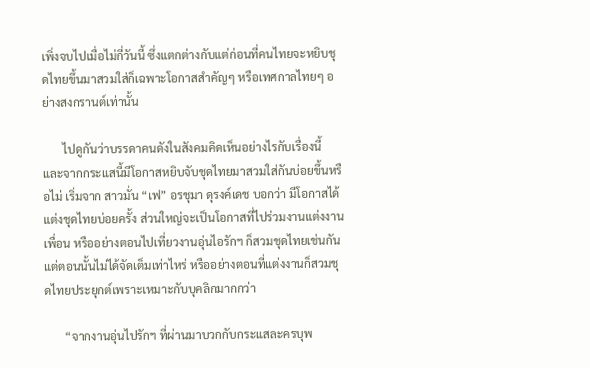เพิ่งจบไปเมื่อไม่กี่วันนี้ ซึ่งแตกต่างกับแต่ก่อนที่คนไทยจะหยิบชุดไทยขึ้นมาสวมใส่ก็เฉพาะโอกาสสำคัญๆ หรือเทศกาลไทยๆ อย่างสงกรานต์เท่านั้น

       ไปดูกันว่าบรรดาคนดังในสังคมคิดเห็นอย่างไรกับเรื่องนี้ และจากกระแสนี้มีโอกาสหยิบจับชุดไทยมาสวมใส่กันบ่อยขึ้นหรือไม่ เริ่มจาก สาวมั่น “เฟ” อรชุมา ดุรงค์เดช บอกว่า มีโอกาสได้แต่งชุดไทยบ่อยครั้ง ส่วนใหญ่จะเป็นโอกาสที่ไปร่วมงานแต่งงานเพื่อน หรืออย่างตอนไปเที่ยวงานอุ่นไอรักฯ ก็สวมชุดไทยเช่นกันแต่ตอนนั้นไม่ได้จัดเต็มเท่าไหร่ หรืออย่างตอนที่แต่งงานก็สวมชุดไทยประยุกต์เพราะเหมาะกับบุคลิกมากกว่า

       “จากงานอุ่นไปรักฯ ที่ผ่านมาบวกกับกระแสละครบุพ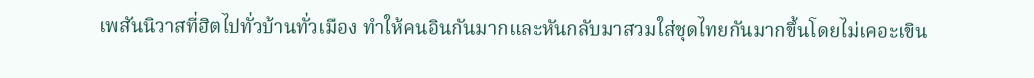เพสันนิวาสที่ฮิตไปทั่วบ้านทั่วเมือง ทำให้คนอินกันมากและหันกลับมาสวมใส่ชุดไทยกันมากขึ้นโดยไม่เคอะเขิน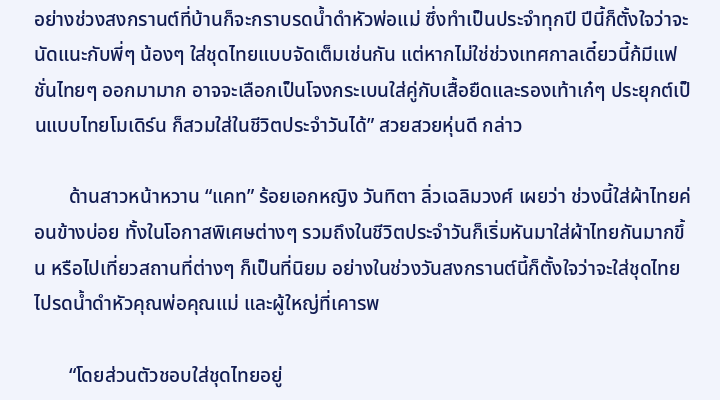อย่างช่วงสงกรานต์ที่บ้านก็จะกราบรดน้ำดำหัวพ่อแม่ ซึ่งทำเป็นประจำทุกปี ปีนี้ก็ตั้งใจว่าจะนัดแนะกับพี่ๆ น้องๆ ใส่ชุดไทยแบบจัดเต็มเช่นกัน แต่หากไม่ใช่ช่วงเทศกาลเดี๋ยวนี้ก้มีแฟชั่นไทยๆ ออกมามาก อาจจะเลือกเป็นโจงกระเบนใส่คู่กับเสื้อยืดและรองเท้าเก๋ๆ ประยุกต์เป็นแบบไทยโมเดิร์น ก็สวมใส่ในชีวิตประจำวันได้” สวยสวยหุ่นดี กล่าว

       ด้านสาวหน้าหวาน “แคท” ร้อยเอกหญิง วันทิตา ลิ่วเฉลิมวงศ์ เผยว่า ช่วงนี้ใส่ผ้าไทยค่อนข้างบ่อย ทั้งในโอกาสพิเศษต่างๆ รวมถึงในชีวิตประจำวันก็เริ่มหันมาใส่ผ้าไทยกันมากขึ้น หรือไปเที่ยวสถานที่ต่างๆ ก็เป็นที่นิยม อย่างในช่วงวันสงกรานต์นี้ก็ตั้งใจว่าจะใส่ชุดไทยไปรดน้ำดำหัวคุณพ่อคุณแม่ และผู้ใหญ่ที่เคารพ

       “โดยส่วนตัวชอบใส่ชุดไทยอยู่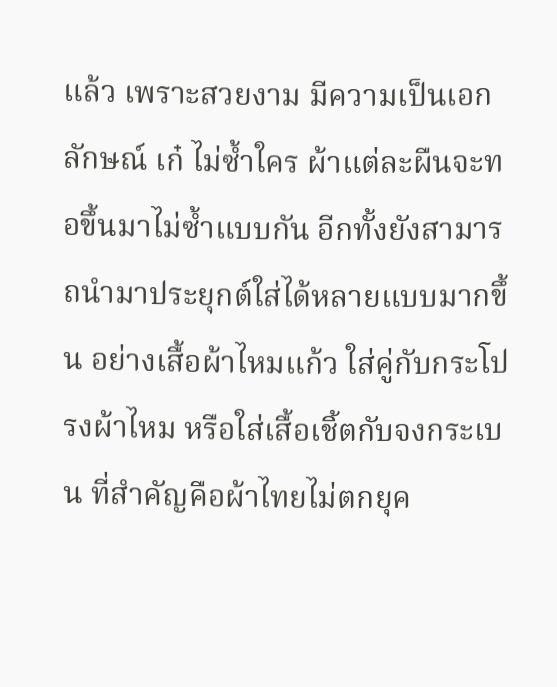แล้ว เพราะสวยงาม มีความเป็นเอกลักษณ์ เก๋ ไม่ซ้ำใคร ผ้าแต่ละผืนจะทอขึ้นมาไม่ซ้ำแบบกัน อีกทั้งยังสามารถนำมาประยุกต์ใส่ได้หลายแบบมากขึ้น อย่างเสื้อผ้าไหมแก้ว ใส่คู่กับกระโปรงผ้าไหม หรือใส่เสื้อเชิ้ตกับจงกระเบน ที่สำคัญคือผ้าไทยไม่ตกยุค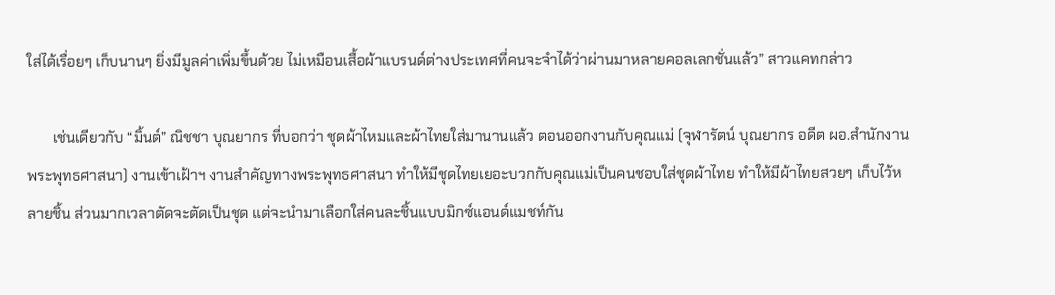ใส่ได้เรื่อยๆ เก็บนานๆ ยิ่งมีมูลค่าเพิ่มขึ้นด้วย ไม่เหมือนเสื้อผ้าแบรนด์ต่างประเทศที่คนจะจำได้ว่าผ่านมาหลายคอลเลกชั่นแล้ว” สาวแคทกล่าว

       เช่นเดียวกับ “มิ้นต์” ณิชชา บุณยากร ที่บอกว่า ชุดผ้าไหมและผ้าไทยใส่มานานแล้ว ตอนออกงานกับคุณแม่ (จุฬารัตน์ บุณยากร อดีต ผอ.สำนักงานพระพุทธศาสนา) งานเข้าเฝ้าฯ งานสำคัญทางพระพุทธศาสนา ทำให้มีชุดไทยเยอะบวกกับคุณแม่เป็นคนชอบใส่ชุดผ้าไทย ทำให้มีผ้าไทยสวยๆ เก็บไว้หลายชิ้น ส่วนมากเวลาตัดจะตัดเป็นชุด แต่จะนำมาเลือกใส่คนละชิ้นแบบมิกซ์แอนด์แมชท์กัน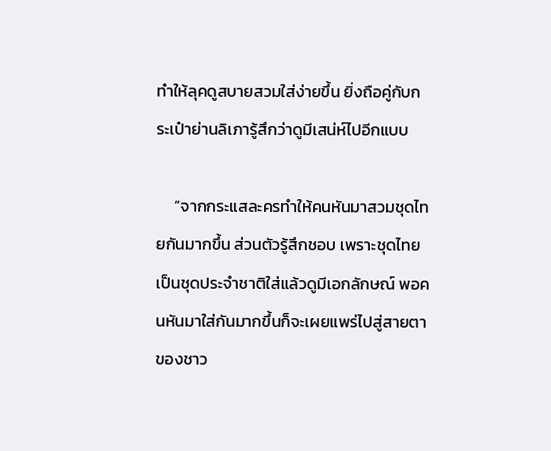ทำให้ลุคดูสบายสวมใส่ง่ายขึ้น ยิ่งถือคู่กับกระเป๋าย่านลิเภารู้สึกว่าดูมีเสน่ห์ไปอีกแบบ

     “จากกระแสละครทำให้คนหันมาสวมชุดไทยกันมากขึ้น ส่วนตัวรู้สึกชอบ เพราะชุดไทยเป็นชุดประจำชาติใส่แล้วดูมีเอกลักษณ์ พอคนหันมาใส่กันมากขึ้นก็จะเผยแพร่ไปสู่สายตาของชาว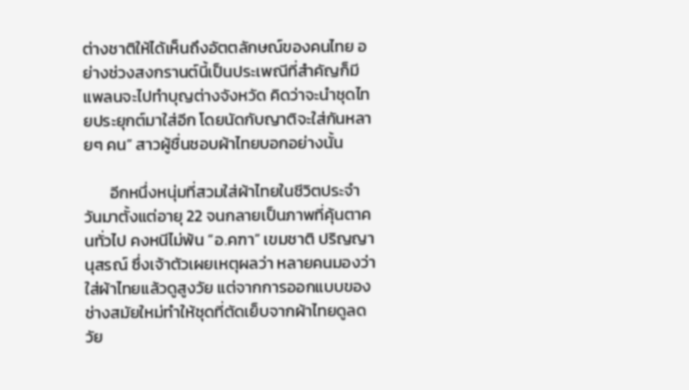ต่างชาติให้ได้เห็นถึงอัตตลักษณ์ของคนไทย อย่างช่วงสงกรานต์นี้เป็นประเพณีที่สำคัญก็มีแพลนจะไปทำบุญต่างจังหวัด คิดว่าจะนำชุดไทยประยุกต์มาใส่อีก โดยนัดกับญาติจะใส่กันหลายๆ คน” สาวผู้ชื่นชอบผ้าไทยบอกอย่างนั้น

       อีกหนึ่งหนุ่มที่สวมใส่ผ้าไทยในชีวิตประจำวันมาตั้งแต่อายุ 22 จนกลายเป็นภาพที่คุ้นตาคนทั่วไป คงหนีไม่พ้น “อ.คฑา” เขมชาติ ปริญญานุสรณ์ ซึ่งเจ้าตัวเผยเหตุผลว่า หลายคนมองว่าใส่ผ้าไทยแล้วดูสูงวัย แต่จากการออกแบบของช่างสมัยใหม่ทำให้ชุดที่ตัดเย็บจากผ้าไทยดูลดวัย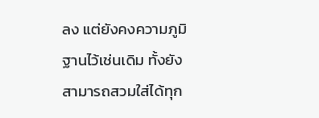ลง แต่ยังคงความภูมิฐานไว้เช่นเดิม ทั้งยังสามารถสวมใส่ได้ทุก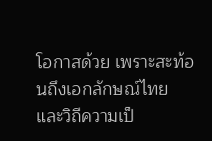โอกาสด้วย เพราะสะท้อนถึงเอกลักษณ์ไทยและวิถีความเป็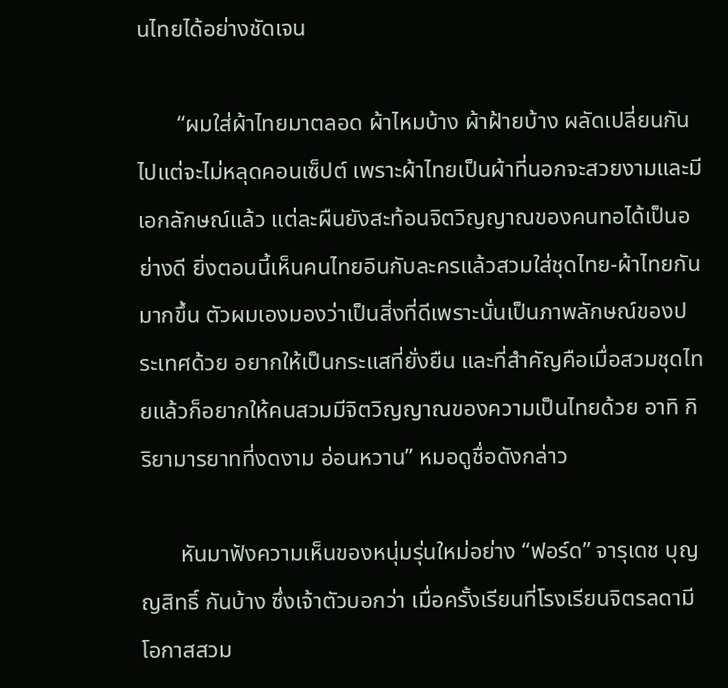นไทยได้อย่างชัดเจน

       “ผมใส่ผ้าไทยมาตลอด ผ้าไหมบ้าง ผ้าฝ้ายบ้าง ผลัดเปลี่ยนกันไปแต่จะไม่หลุดคอนเซ็ปต์ เพราะผ้าไทยเป็นผ้าที่นอกจะสวยงามและมีเอกลักษณ์แล้ว แต่ละผืนยังสะท้อนจิตวิญญาณของคนทอได้เป็นอย่างดี ยิ่งตอนนี้เห็นคนไทยอินกับละครแล้วสวมใส่ชุดไทย-ผ้าไทยกันมากขึ้น ตัวผมเองมองว่าเป็นสิ่งที่ดีเพราะนั่นเป็นภาพลักษณ์ของประเทศด้วย อยากให้เป็นกระแสที่ยั่งยืน และที่สำคัญคือเมื่อสวมชุดไทยแล้วก็อยากให้คนสวมมีจิตวิญญาณของความเป็นไทยด้วย อาทิ กิริยามารยาทที่งดงาม อ่อนหวาน” หมอดูชื่อดังกล่าว

       หันมาฟังความเห็นของหนุ่มรุ่นใหม่อย่าง “ฟอร์ด” จารุเดช บุญญสิทธิ์ กันบ้าง ซึ่งเจ้าตัวบอกว่า เมื่อครั้งเรียนที่โรงเรียนจิตรลดามีโอกาสสวม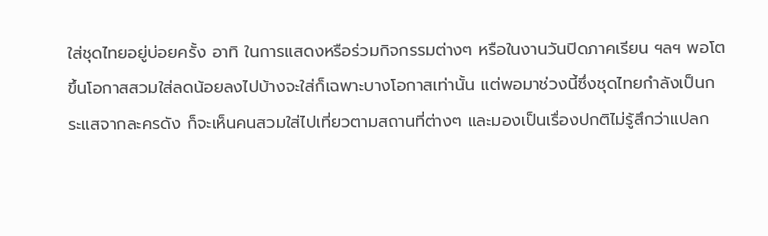ใส่ชุดไทยอยู่บ่อยครั้ง อาทิ ในการแสดงหรือร่วมกิจกรรมต่างๆ หรือในงานวันปิดภาคเรียน ฯลฯ พอโตขึ้นโอกาสสวมใส่ลดน้อยลงไปบ้างจะใส่ก็เฉพาะบางโอกาสเท่านั้น แต่พอมาช่วงนี้ซึ่งชุดไทยกำลังเป็นกระแสจากละครดัง ก็จะเห็นคนสวมใส่ไปเที่ยวตามสถานที่ต่างๆ และมองเป็นเรื่องปกติไม่รู้สึกว่าแปลก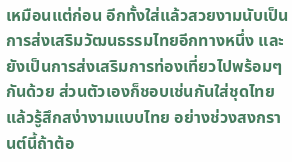เหมือนแต่ก่อน อีกทั้งใส่แล้วสวยงามนับเป็นการส่งเสริมวัฒนธรรมไทยอีกทางหนึ่ง และยังเป็นการส่งเสริมการท่องเที่ยวไปพร้อมๆ กันด้วย ส่วนตัวเองก็ชอบเช่นกันใส่ชุดไทยแล้วรู้สึกสง่างามแบบไทย อย่างช่วงสงกรานต์นี้ถ้าต้อ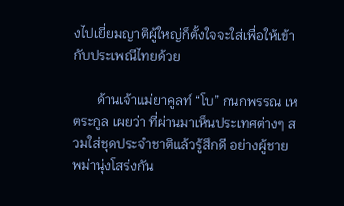งไปเยี่ยมญาติผู้ใหญ่ก็ตั้งใจจะใส่เพื่อให้เข้ากับประเพณีไทยด้วย

       ด้านเจ้าแม่ยาคูลท์ “โบ” กนกพรรณ เหตระกูล เผยว่า ที่ผ่านมาเห็นประเทศต่างๆ สวมใส่ชุดประจำชาติแล้วรู้สึกดี อย่างผู้ชายพม่านุ่งโสร่งกัน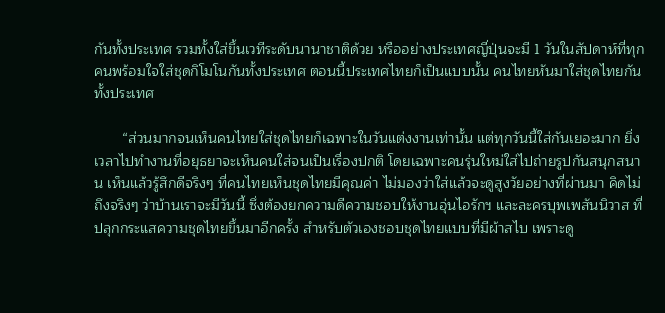กันทั้งประเทศ รวมทั้งใส่ขึ้นเวทีระดับนานาชาติด้วย หรืออย่างประเทศญี่ปุ่นจะมี 1 วันในสัปดาห์ที่ทุกคนพร้อมใจใส่ชุดกิโมโนกันทั้งประเทศ ตอนนี้ประเทศไทยก็เป็นแบบนั้น คนไทยหันมาใส่ชุดไทยกันทั้งประเทศ

       “ส่วนมากจนเห็นคนไทยใส่ชุดไทยก็เฉพาะในวันแต่งงานเท่านั้น แต่ทุกวันนี้ใส่กันเยอะมาก ยิ่งเวลาไปทำงานที่อยุธยาจะเห็นคนใส่จนเป็นเรื่องปกติ โดยเฉพาะคนรุ่นใหม่ใส่ไปถ่ายรูปกันสนุกสนาน เห็นแล้วรู้สึกดีจริงๆ ที่คนไทยเห็นชุดไทยมีคุณค่า ไม่มองว่าใส่แล้วจะดูสูงวัยอย่างที่ผ่านมา คิดไม่ถึงจริงๆ ว่าบ้านเราจะมีวันนี้ ซึ่งต้องยกความดีความชอบให้งานอุ่นไอรักฯ และละครบุพเพสันนิวาส ที่ปลุกกระแสความชุดไทยขึ้นมาอีกครั้ง สำหรับตัวเองชอบชุดไทยแบบที่มีผ้าสไบ เพราะดู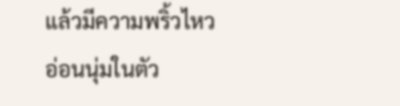แล้วมีความพริ้วไหว อ่อนนุ่มในตัว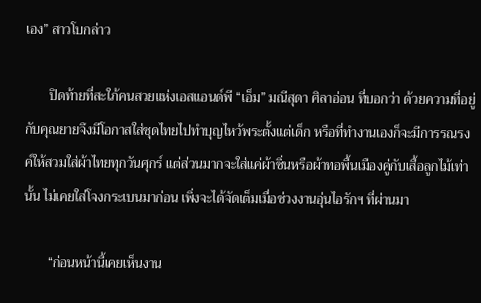เอง” สาวโบกล่าว

       ปิดท้ายที่สะใภ้คนสวยแห่งเอสแอนด์พี “เอ็ม” มณีสุดา ศิลาอ่อน ที่บอกว่า ด้วยความที่อยู่กับคุณยายจึงมีโอกาสใส่ชุดไทยไปทำบุญไหว้พระตั้งแต่เด็ก หรือที่ทำงานเองก็จะมีการรณรงค์ให้สวมใส่ผ้าไทยทุกวันศุกร์ แต่ส่วนมากจะใส่แค่ผ้าซิ่นหรือผ้าทอพื้นเมืองคู่กับเสื้อลูกไม้เท่านั้น ไม่เคยใส่โจงกระเบนมาก่อน เพิ่งจะได้จัดเต็มเมื่อช่วงงานอุ่นไอรักฯ ที่ผ่านมา

       “ก่อนหน้านี้เคยเห็นงาน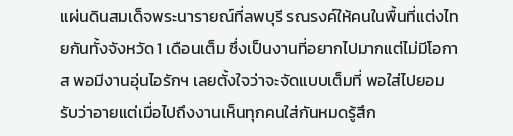แผ่นดินสมเด็จพระนารายณ์ที่ลพบุรี รณรงค์ให้คนในพื้นที่แต่งไทยกันทั้งจังหวัด 1 เดือนเต็ม ซึ่งเป็นงานที่อยากไปมากแต่ไม่มีโอกาส พอมีงานอุ่นไอรักฯ เลยตั้งใจว่าจะจัดแบบเต็มที่ พอใส่ไปยอมรับว่าอายแต่เมื่อไปถึงงานเห็นทุกคนใส่กันหมดรู้สึก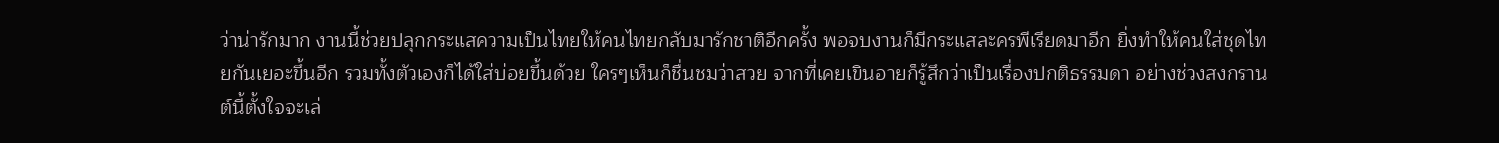ว่าน่ารักมาก งานนี้ช่วยปลุกกระแสความเป็นไทยให้คนไทยกลับมารักชาติอีกครั้ง พอจบงานก็มีกระแสละครพีเรียดมาอีก ยิ่งทำให้คนใส่ชุดไทยกันเยอะขึ้นอีก รวมทั้งตัวเองก็ได้ใส่บ่อยขึ้นด้วย ใครๆเห็นก็ชื่นชมว่าสวย จากที่เคยเขินอายก็รู้สึกว่าเป็นเรื่องปกติธรรมดา อย่างช่วงสงกรานต์นี้ตั้งใจจะเล่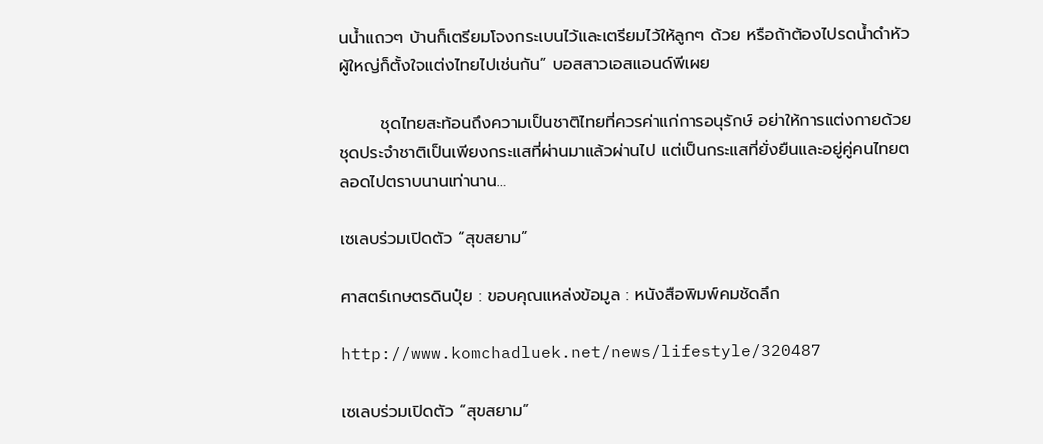นน้ำแถวๆ บ้านก็เตรียมโจงกระเบนไว้และเตรียมไว้ให้ลูกๆ ด้วย หรือถ้าต้องไปรดน้ำดำหัวผู้ใหญ่ก็ตั้งใจแต่งไทยไปเช่นกัน” บอสสาวเอสแอนด์พีเผย

       ชุดไทยสะท้อนถึงความเป็นชาติไทยที่ควรค่าแก่การอนุรักษ์ อย่าให้การแต่งกายด้วยชุดประจำชาติเป็นเพียงกระแสที่ผ่านมาแล้วผ่านไป แต่เป็นกระแสที่ยั่งยืนและอยู่คู่คนไทยตลอดไปตราบนานเท่านาน…

เซเลบร่วมเปิดตัว “สุขสยาม”

ศาสตร์เกษตรดินปุ๋ย : ขอบคุณแหล่งข้อมูล : หนังสือพิมพ์คมชัดลึก

http://www.komchadluek.net/news/lifestyle/320487

เซเลบร่วมเปิดตัว “สุขสยาม”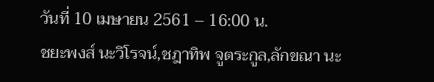วันที่ 10 เมษายน 2561 – 16:00 น.
ชยะพงส์ นะวิโรจน์,ชฎาทิพ จูตระกูล,ลักขณา นะ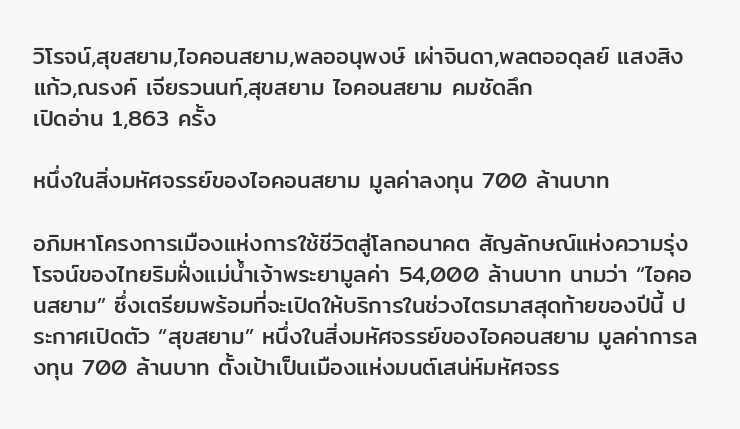วิโรจน์,สุขสยาม,ไอคอนสยาม,พลออนุพงษ์ เผ่าจินดา,พลตออดุลย์ แสงสิงแก้ว,ณรงค์ เจียรวนนท์,สุขสยาม ไอคอนสยาม คมชัดลึก
เปิดอ่าน 1,863 ครั้ง

หนึ่งในสิ่งมหัศจรรย์ของไอคอนสยาม มูลค่าลงทุน 700 ล้านบาท

อภิมหาโครงการเมืองแห่งการใช้ชีวิตสู่โลกอนาคต สัญลักษณ์แห่งความรุ่งโรจน์ของไทยริมฝั่งแม่น้ำเจ้าพระยามูลค่า 54,000 ล้านบาท นามว่า “ไอคอนสยาม” ซึ่งเตรียมพร้อมที่จะเปิดให้บริการในช่วงไตรมาสสุดท้ายของปีนี้ ประกาศเปิดตัว “สุขสยาม” หนึ่งในสิ่งมหัศจรรย์ของไอคอนสยาม มูลค่าการลงทุน 700 ล้านบาท ตั้งเป้าเป็นเมืองแห่งมนต์เสน่ห์มหัศจรร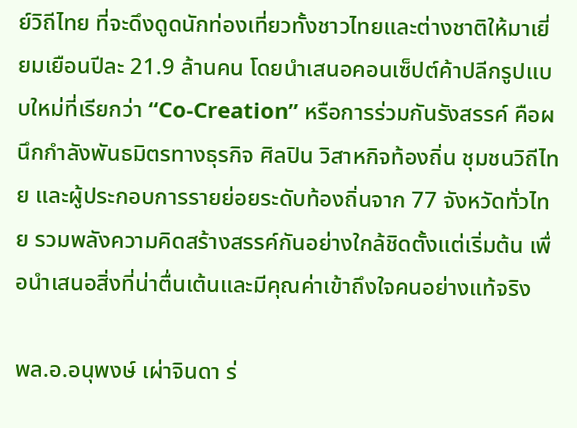ย์วิถีไทย ที่จะดึงดูดนักท่องเที่ยวทั้งชาวไทยและต่างชาติให้มาเยี่ยมเยือนปีละ 21.9 ล้านคน โดยนำเสนอคอนเซ็ปต์ค้าปลีกรูปแบบใหม่ที่เรียกว่า “Co-Creation” หรือการร่วมกันรังสรรค์ คือผนึกกำลังพันธมิตรทางธุรกิจ ศิลปิน วิสาหกิจท้องถิ่น ชุมชนวิถีไทย และผู้ประกอบการรายย่อยระดับท้องถิ่นจาก 77 จังหวัดทั่วไทย รวมพลังความคิดสร้างสรรค์กันอย่างใกล้ชิดตั้งแต่เริ่มต้น เพื่อนำเสนอสิ่งที่น่าตื่นเต้นและมีคุณค่าเข้าถึงใจคนอย่างแท้จริง

พล.อ.อนุพงษ์ เผ่าจินดา ร่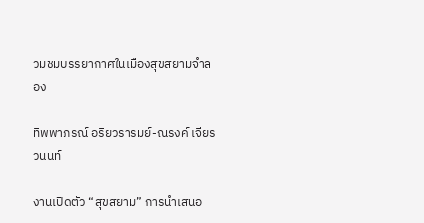วมชมบรรยากาศในเมืองสุขสยามจำลอง

ทิพพาภรณ์ อริยวรารมย์-ณรงค์ เจียรวนนท์

งานเปิดตัว “สุขสยาม” การนำเสนอ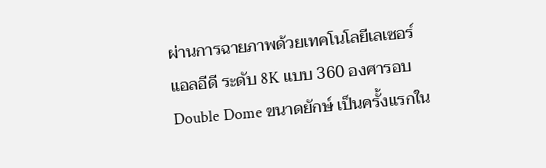ผ่านการฉายภาพด้วยเทคโนโลยีเลเซอร์แอลอีดี ระดับ 8K แบบ 360 องศารอบ Double Dome ขนาดยักษ์ เป็นครั้งแรกใน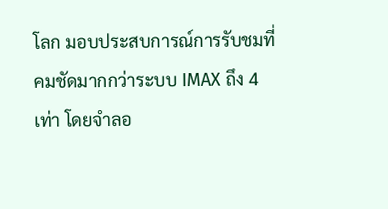โลก มอบประสบการณ์การรับชมที่คมชัดมากกว่าระบบ IMAX ถึง 4 เท่า โดยจำลอ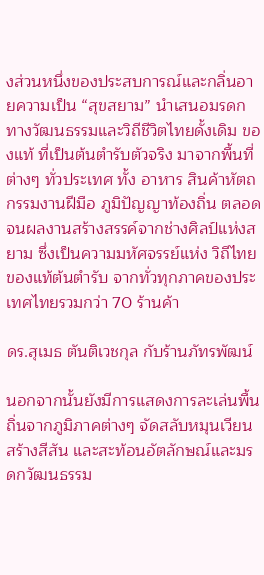งส่วนหนึ่งของประสบการณ์และกลิ่นอายความเป็น “สุขสยาม” นำเสนอมรดกทางวัฒนธรรมและวิถีชีวิตไทยดั้งเดิม ของแท้ ที่เป็นต้นตำรับตัวจริง มาจากพื้นที่ต่างๆ ทั่วประเทศ ทั้ง อาหาร สินค้าหัตถกรรมงานฝีมือ ภูมิปัญญาท้องถิ่น ตลอดจนผลงานสร้างสรรค์จากช่างศิลป์แห่งสยาม ซึ่งเป็นความมหัศจรรย์แห่ง วิถีไทยของแท้ต้นตำรับ จากทั่วทุกภาคของประเทศไทยรวมกว่า 70 ร้านค้า

ดร.สุเมธ ตันติเวชกุล กับร้านภัทรพัฒน์

นอกจากนั้นยังมีการแสดงการละเล่นพื้นถิ่นจากภูมิภาคต่างๆ จัดสลับหมุนเวียนสร้างสีสัน และสะท้อนอัตลักษณ์และมรดกวัฒนธรรม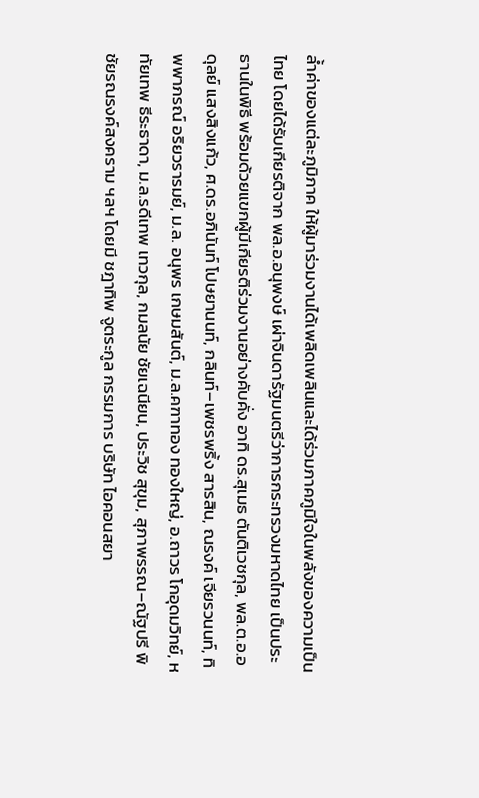ล้ำค่าของแต่ละภูมิภาค ให้ผู้มาร่วมงานได้เพลิดเพลินและได้ร่วมภาคภูมิใจในพลังของความเป็นไทย โดยได้รับเกียรติจาก พล.อ.อนุพงษ์ เผ่าจินดารัฐมนตรีว่าการกระทรวงมหาดไทย เป็นประธานในพิธี พร้อมด้วยแขกผู้มีเกียรติร่วมงานอย่างคับคั่ง อาทิ ดร.สุเมธ ตันติเวชกุล, พล.ต.อ.อดุลย์ แสงสิงแก้ว, ศ.ดร.อภินันท์ โปษยานนท์, กลินท์–เพชรพริ้ง สารสิน, ณรงค์ เจียรวนนท์, ทิพพาภรณ์ อริยวรารมย์, ม.ล. อนุพร เกษมสันต์, ม.ล.คฑาทอง ทองใหญ่, อ.ถาวร โกอุดมวิทย์, หทัยเทพ ธีระธาดา, ม.ล.รดีเทพ เทวกุล, กมลนัย ชัยเฉนียน, ประวิช สุขุม, สุภาพรรณ–ณัฐปรี พิชัยรณรงค์สงคราม ฯลฯ โดยมี ชฎาทิพ จูตระกูล กรรมการ บริษัท ไอคอนสยา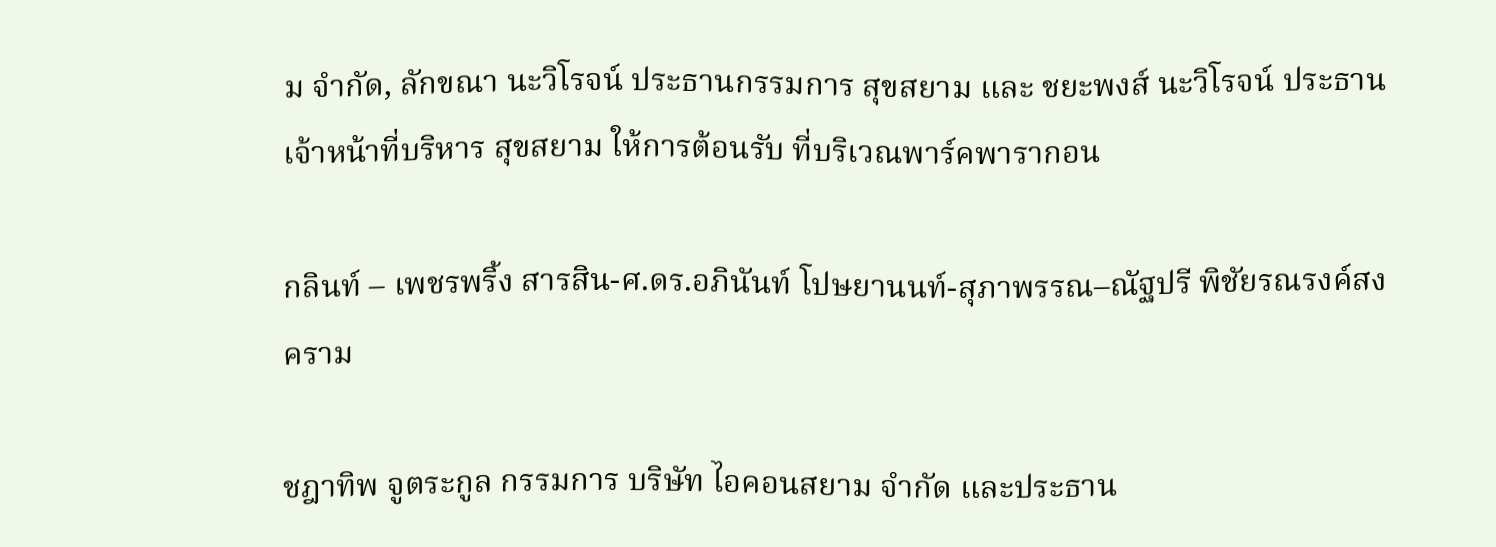ม จำกัด, ลักขณา นะวิโรจน์ ประธานกรรมการ สุขสยาม และ ชยะพงส์ นะวิโรจน์ ประธานเจ้าหน้าที่บริหาร สุขสยาม ให้การต้อนรับ ที่บริเวณพาร์คพารากอน

กลินท์ – เพชรพริ้ง สารสิน-ศ.ดร.อภินันท์ โปษยานนท์-สุภาพรรณ–ณัฐปรี พิชัยรณรงค์สงคราม

ชฎาทิพ จูตระกูล กรรมการ บริษัท ไอคอนสยาม จำกัด และประธาน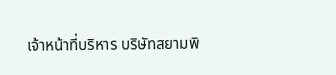เจ้าหน้าที่บริหาร บริษัทสยามพิ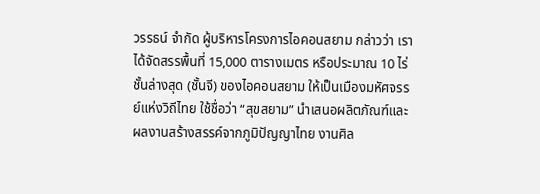วรรธน์ จำกัด ผู้บริหารโครงการไอคอนสยาม กล่าวว่า เราได้จัดสรรพื้นที่ 15,000 ตารางเมตร หรือประมาณ 10 ไร่ ชั้นล่างสุด (ชั้นจี) ของไอคอนสยาม ให้เป็นเมืองมหัศจรรย์แห่งวิถีไทย ใช้ชื่อว่า “สุขสยาม” นำเสนอผลิตภัณฑ์และผลงานสร้างสรรค์จากภูมิปัญญาไทย งานศิล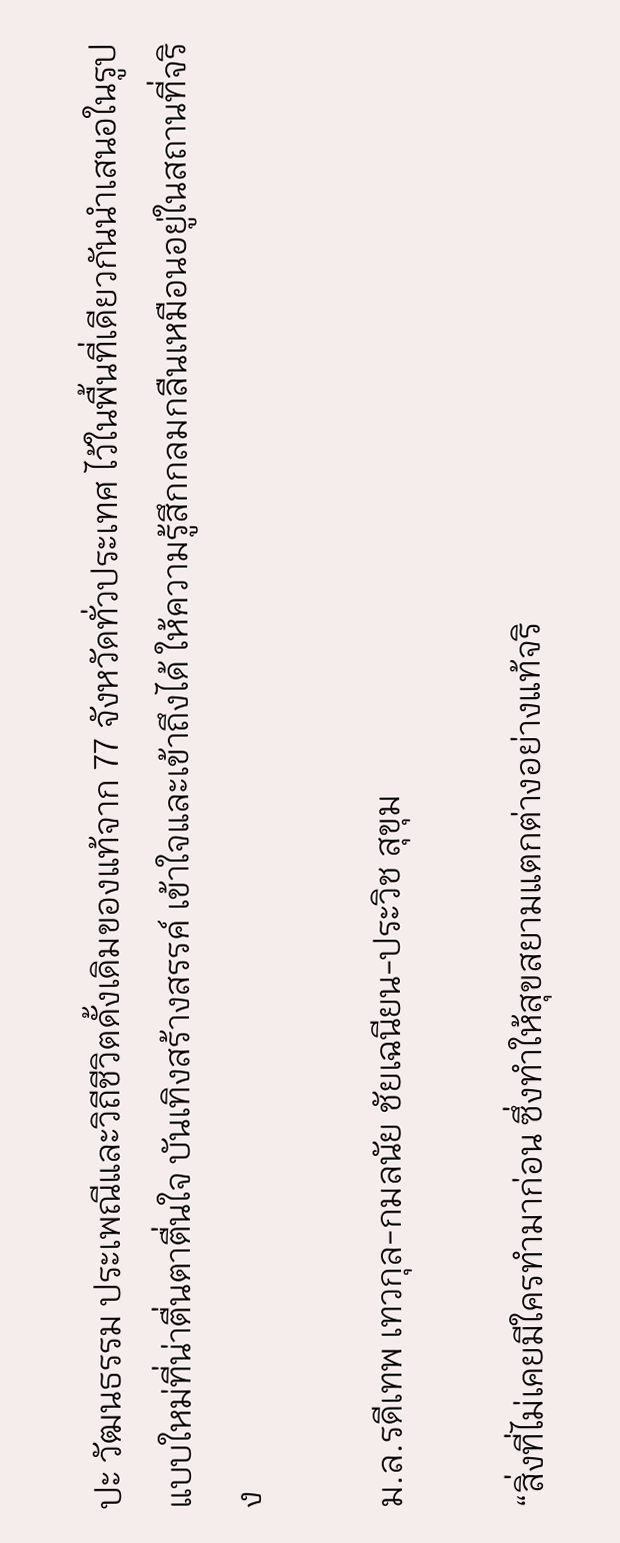ปะ วัฒนธรรม ประเพณีและวิถีชีวิตดั้งเดิมของแท้จาก 77 จังหวัดทั่วประเทศ ไว้ในพื้นที่เดียวกันนำเสนอในรูปแบบใหม่ที่น่าตื่นตาตื่นใจ บันเทิงสร้างสรรค์ เข้าใจและเข้าถึงได้ ให้ความรู้สึกกลมกลืนเหมือนอยู่ในสถานที่จริง

ม.ล.รดีเทพ เทวกุล-กมลนัย ชัยเฉนียน-ประวิช สุขุม

“สิ่งที่ไม่เคยมีใครทำมาก่อน ซึ่งทำให้สุขสยามแตกต่างอย่างแท้จริ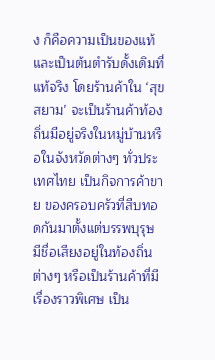ง ก็คือความเป็นของแท้และเป็นต้นตำรับดั้งเดิมที่แท้จริง โดยร้านค้าใน ‘สุขสยาม’ จะเป็นร้านค้าท้องถิ่นมีอยู่จริงในหมู่บ้านหรือในจังหวัดต่างๆ ทั่วประเทศไทย เป็นกิจการค้าขาย ของครอบครัวที่สืบทอดกันมาตั้งแต่บรรพบุรุษ มีชื่อเสียงอยู่ในท้องถิ่นต่างๆ หรือเป็นร้านค้าที่มีเรื่องราวพิเศษ เป็น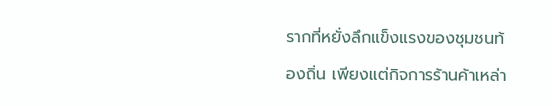รากที่หยั่งลึกแข็งแรงของชุมชนท้องถิ่น เพียงแต่กิจการร้านค้าเหล่า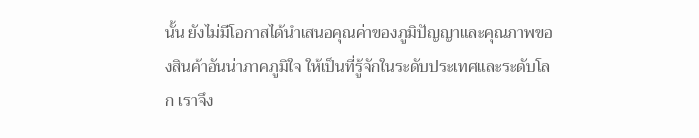นั้น ยังไม่มีโอกาสได้นำเสนอคุณค่าของภูมิปัญญาและคุณภาพของสินค้าอันน่าภาคภูมิใจ ให้เป็นที่รู้จักในระดับประเทศและระดับโลก เราจึง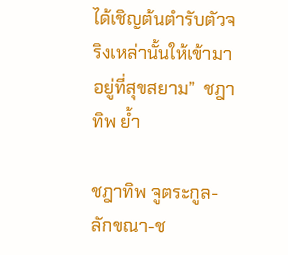ได้เชิญต้นตำรับตัวจริงเหล่านั้นให้เข้ามาอยู่ที่สุขสยาม”  ชฎาทิพ ย้ำ

ชฎาทิพ จูตระกูล-ลักขณา-ช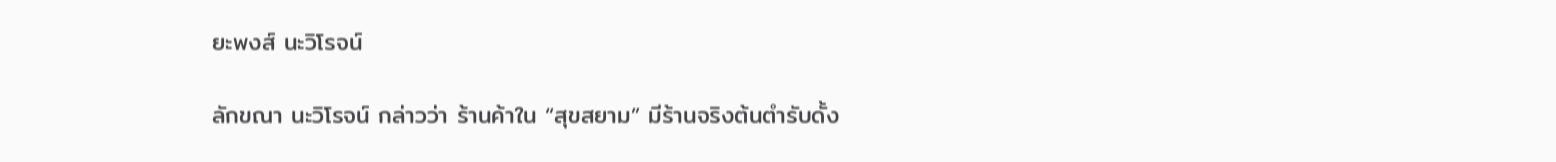ยะพงส์ นะวิโรจน์

ลักขณา นะวิโรจน์ กล่าวว่า ร้านค้าใน “สุขสยาม” มีร้านจริงต้นตำรับดั้ง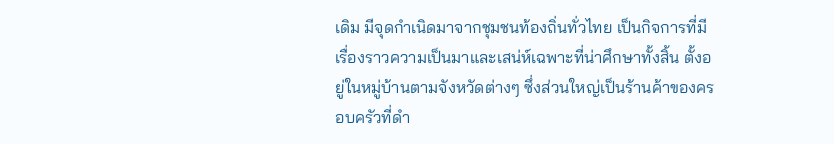เดิม มีจุดกำเนิดมาจากชุมชนท้องถิ่นทั่วไทย เป็นกิจการที่มีเรื่องราวความเป็นมาและเสน่ห์เฉพาะที่น่าศึกษาทั้งสิ้น ตั้งอยู่ในหมู่บ้านตามจังหวัดต่างๆ ซึ่งส่วนใหญ่เป็นร้านค้าของครอบครัวที่ดำ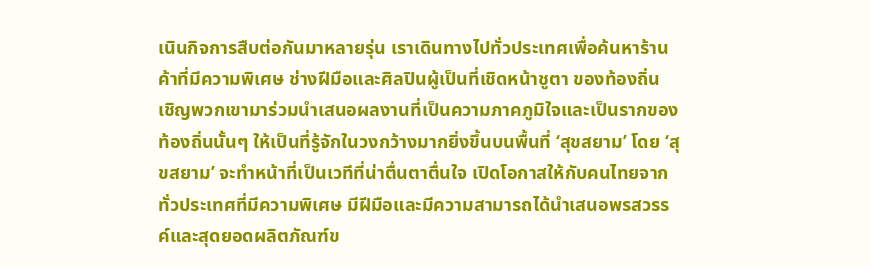เนินกิจการสืบต่อกันมาหลายรุ่น เราเดินทางไปทั่วประเทศเพื่อค้นหาร้านค้าที่มีความพิเศษ ช่างฝีมือและศิลปินผู้เป็นที่เชิดหน้าชูตา ของท้องถิ่น เชิญพวกเขามาร่วมนำเสนอผลงานที่เป็นความภาคภูมิใจและเป็นรากของท้องถิ่นนั้นๆ ให้เป็นที่รู้จักในวงกว้างมากยิ่งขึ้นบนพื้นที่ ‘สุขสยาม’ โดย ‘สุขสยาม’ จะทำหน้าที่เป็นเวทีที่น่าตื่นตาตื่นใจ เปิดโอกาสให้กับคนไทยจากทั่วประเทศที่มีความพิเศษ มีฝีมือและมีความสามารถได้นำเสนอพรสวรรค์และสุดยอดผลิตภัณฑ์ข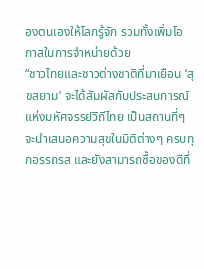องตนเองให้โลกรู้จัก รวมทั้งเพิ่มโอกาสในการจำหน่ายด้วย
“ชาวไทยและชาวต่างชาติที่มาเยือน ‘สุขสยาม’ จะได้สัมผัสกับประสบการณ์แห่งมหัศจรรย์วิถีไทย เป็นสถานที่ๆ จะนำเสนอความสุขในมิติต่างๆ ครบทุกอรรถรส และยังสามารถซื้อของดีที่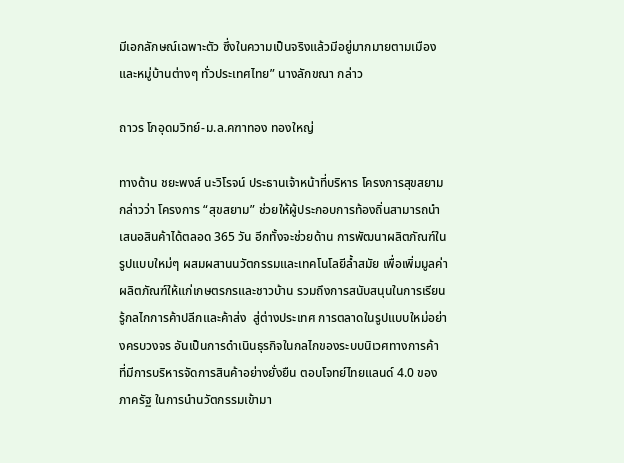มีเอกลักษณ์เฉพาะตัว ซึ่งในความเป็นจริงแล้วมีอยู่มากมายตามเมืองและหมู่บ้านต่างๆ ทั่วประเทศไทย” นางลักขณา กล่าว

ถาวร โกอุดมวิทย์-ม.ล.คฑาทอง ทองใหญ่

ทางด้าน ชยะพงส์ นะวิโรจน์ ประธานเจ้าหน้าที่บริหาร โครงการสุขสยาม กล่าวว่า โครงการ “สุขสยาม” ช่วยให้ผู้ประกอบการท้องถิ่นสามารถนำเสนอสินค้าได้ตลอด 365 วัน อีกทั้งจะช่วยด้าน การพัฒนาผลิตภัณฑ์ในรูปแบบใหม่ๆ ผสมผสานนวัตกรรมและเทคโนโลยีล้ำสมัย เพื่อเพิ่มมูลค่าผลิตภัณฑ์ให้แก่เกษตรกรและชาวบ้าน รวมถึงการสนับสนุนในการเรียนรู้กลไกการค้าปลีกและค้าส่ง  สู่ต่างประเทศ การตลาดในรูปแบบใหม่อย่างครบวงจร อันเป็นการดำเนินธุรกิจในกลไกของระบบนิเวศทางการค้า ที่มีการบริหารจัดการสินค้าอย่างยั่งยืน ตอบโจทย์ไทยแลนด์ 4.0 ของภาครัฐ ในการนำนวัตกรรมเข้ามา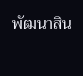พัฒนาสิน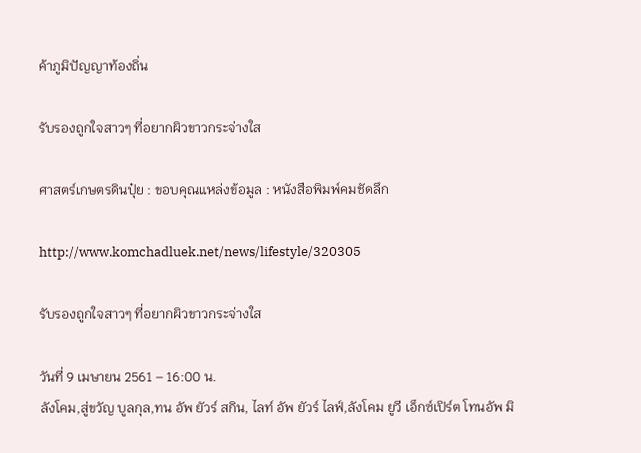ค้าภูมิปัญญาท้องถิ่น

รับรองถูกใจสาวๆ ที่อยากผิวขาวกระจ่างใส

ศาสตร์เกษตรดินปุ๋ย : ขอบคุณแหล่งข้อมูล : หนังสือพิมพ์คมชัดลึก

http://www.komchadluek.net/news/lifestyle/320305

รับรองถูกใจสาวๆ ที่อยากผิวขาวกระจ่างใส

วันที่ 9 เมษายน 2561 – 16:00 น.
ลังโคม,สู่ขวัญ บูลกุล,ทน อัพ ยัวร์ สกิน, ไลท์ อัพ ยัวร์ ไลฟ์,ลังโคม ยูวี เอ็กซ์เปิร์ต โทนอัพ มิ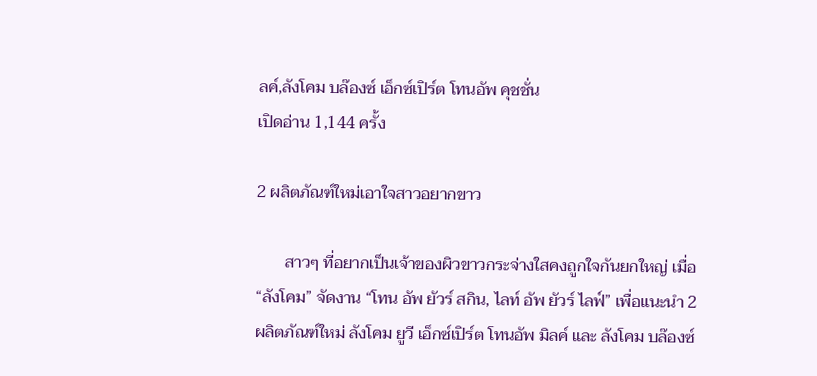ลค์,ลังโคม บล๊องซ์ เอ็กซ์เปิร์ต โทนอัพ คุชชั่น
เปิดอ่าน 1,144 ครั้ง

2 ผลิตภัณฑ์ใหม่เอาใจสาวอยากขาว

       สาวๆ ที่อยากเป็นเจ้าของผิวขาวกระจ่างใสคงถูกใจกันยกใหญ่ เมื่อ “ลังโคม” จัดงาน “โทน อัพ ยัวร์ สกิน, ไลท์ อัพ ยัวร์ ไลฟ์” เพื่อแนะนำ 2 ผลิตภัณฑ์ใหม่ ลังโคม ยูวี เอ็กซ์เปิร์ต โทนอัพ มิลค์ และ ลังโคม บล๊องซ์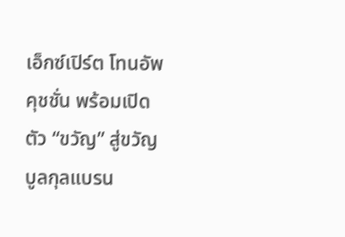เอ็กซ์เปิร์ต โทนอัพ คุชชั่น พร้อมเปิดตัว “ขวัญ” สู่ขวัญ บูลกุลแบรน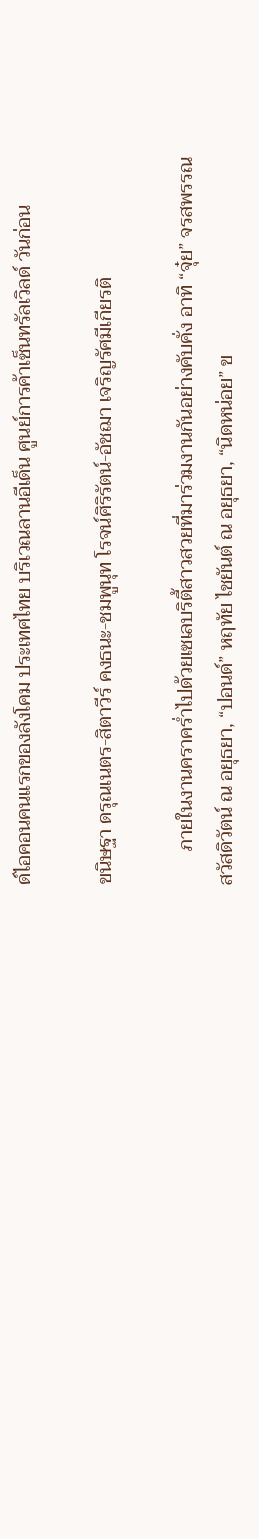ด์ไอคอนคนแรกของลังโคม ประเทศไทย บริเวณลานอีเด็น ศูนย์การค้าเซ็นทรัลเวิลด์ วันก่อน

ขนิษฐา ดรุณเนตร-สิตาวีร์ คงธนะ-ชมพูนุท โรจน์ศิริรัตน์-อัชฌา เจริญรัศมีเกียรติ

       ภายในงานคราคร่ำไปด้วยเซเลบริตี้สาวสวยที่มาร่วมงานกันอย่างคับคั่ง อาทิ “จุ๋ย” จรสพรรณ สวัสดิวัตน์ ณ อยุธยา, “ปอนด์” หฤทัย ไชยันต์ ณ อยุธยา, “นิดหน่อย” ข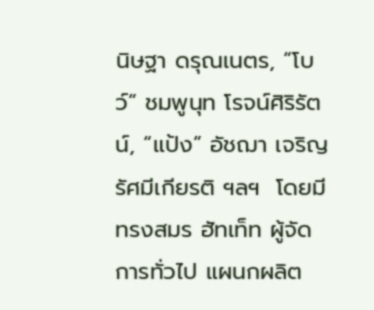นิษฐา ดรุณเนตร, “โบว์” ชมพูนุท โรจน์ศิริรัตน์, “แป้ง” อัชฌา เจริญรัศมีเกียรติ ฯลฯ  โดยมี ทรงสมร ฮัทเท็ท ผู้จัดการทั่วไป แผนกผลิต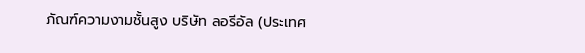ภัณฑ์ความงามชั้นสูง บริษัท ลอรีอัล (ประเทศ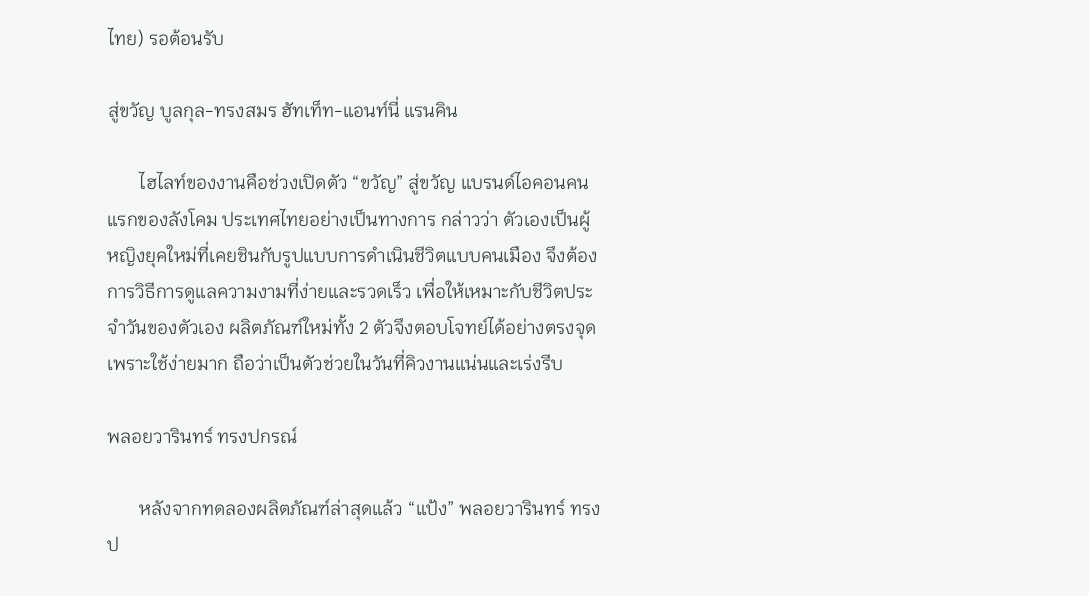ไทย) รอต้อนรับ

สู่ขวัญ บูลกุล-ทรงสมร ฮัทเท็ท-แอนท์นี่ แรนคิน

       ไฮไลท์ของงานคือช่วงเปิดตัว “ขวัญ” สู่ขวัญ แบรนด์ไอคอนคนแรกของลังโคม ประเทศไทยอย่างเป็นทางการ กล่าวว่า ตัวเองเป็นผู้หญิงยุคใหม่ที่เคยชินกับรูปแบบการดำเนินชีวิตแบบคนเมือง จึงต้องการวิธีการดูแลความงามที่ง่ายและรวดเร็ว เพื่อให้เหมาะกับชีวิตประจำวันของตัวเอง ผลิตภัณฑ์ใหม่ทั้ง 2 ตัวจึงตอบโจทย์ได้อย่างตรงจุด เพราะใช้ง่ายมาก ถือว่าเป็นตัวช่วยในวันที่คิวงานแน่นและเร่งรีบ

พลอยวารินทร์ ทรงปกรณ์

       หลังจากทดลองผลิตภัณฑ์ล่าสุดแล้ว “แป้ง” พลอยวารินทร์ ทรงป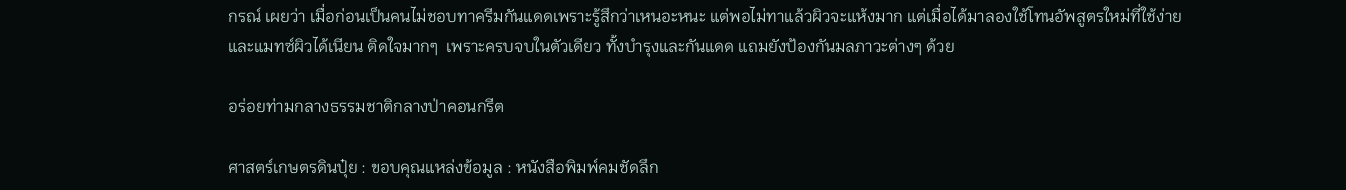กรณ์ เผยว่า เมื่อก่อนเป็นคนไม่ชอบทาครีมกันแดดเพราะรู้สึกว่าเหนอะหนะ แต่พอไม่ทาแล้วผิวจะแห้งมาก แต่เมื่อได้มาลองใช้โทนอัพสูตรใหม่ที่ใช้ง่ายและแมทซ์ผิวได้เนียน ติดใจมากๆ  เพราะครบจบในตัวเดียว ทั้งบำรุงและกันแดด แถมยังป้องกันมลภาวะต่างๆ ด้วย

อร่อยท่ามกลางธรรมชาติกลางป่าคอนกรีต

ศาสตร์เกษตรดินปุ๋ย : ขอบคุณแหล่งข้อมูล : หนังสือพิมพ์คมชัดลึก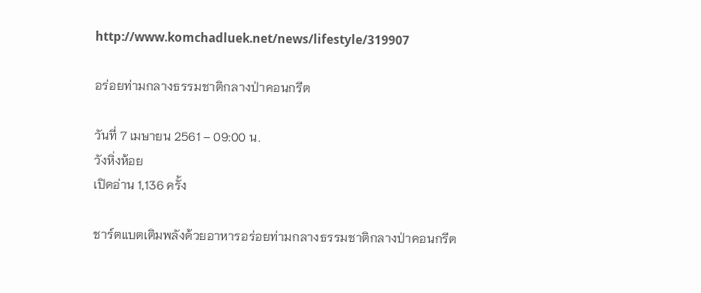http://www.komchadluek.net/news/lifestyle/319907

อร่อยท่ามกลางธรรมชาติกลางป่าคอนกรีต

วันที่ 7 เมษายน 2561 – 09:00 น.
วังหิ่งห้อย
เปิดอ่าน 1,136 ครั้ง

ชาร์ตแบตเติมพลังด้วยอาหารอร่อยท่ามกลางธรรมชาติกลางป่าคอนกรีต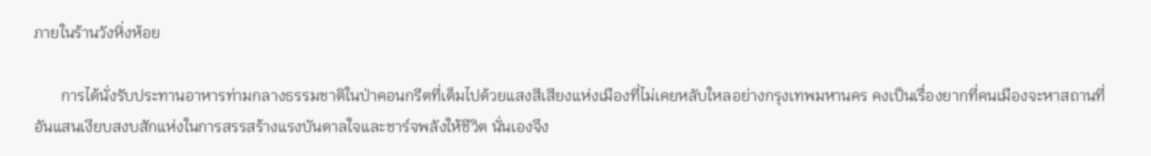ภายในร้านวังหิ่งห้อย

       การได้นั่งรับประทานอาหารท่ามกลางธรรมชาติในป่าคอนกรีตที่เต็มไปด้วยแสงสีเสียงแห่งเมืองที่ไม่เคยหลับใหลอย่างกรุงเทพมหานคร คงเป็นเรื่องยากที่คนเมืองจะหาสถานที่อันแสนเงียบสงบสักแห่งในการสรรสร้างแรงบันดาลใจและชาร์จพลังให้ชีวิต นั่นเองจึง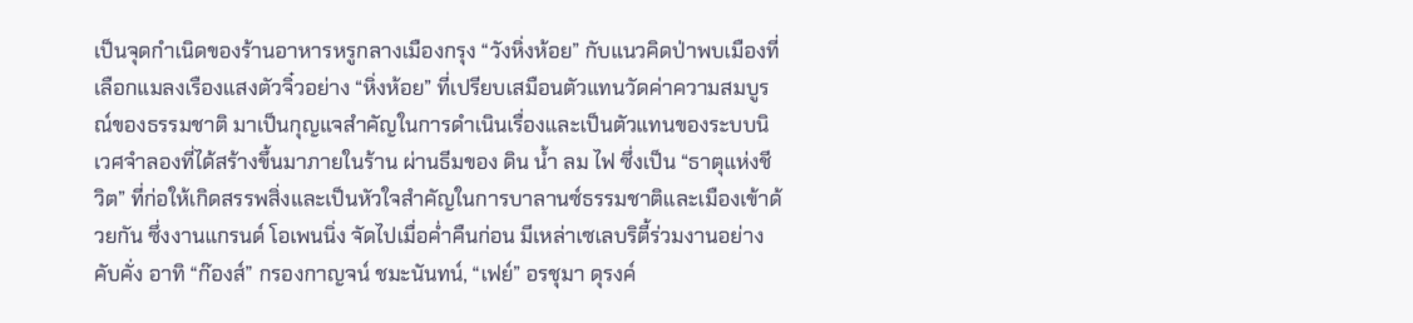เป็นจุดกำเนิดของร้านอาหารหรูกลางเมืองกรุง “วังหิ่งห้อย” กับแนวคิดป่าพบเมืองที่เลือกแมลงเรืองแสงตัวจิ๋วอย่าง “หิ่งห้อย” ที่เปรียบเสมือนตัวแทนวัดค่าความสมบูรณ์ของธรรมชาติ มาเป็นกุญแจสำคัญในการดำเนินเรื่องและเป็นตัวแทนของระบบนิเวศจำลองที่ได้สร้างขึ้นมาภายในร้าน ผ่านธีมของ ดิน น้ำ ลม ไฟ ซึ่งเป็น “ธาตุแห่งชีวิต” ที่ก่อให้เกิดสรรพสิ่งและเป็นหัวใจสำคัญในการบาลานซ์ธรรมชาติและเมืองเข้าด้วยกัน ซึ่งงานแกรนด์ โอเพนนิ่ง จัดไปเมื่อค่ำคืนก่อน มีเหล่าเซเลบริตี้ร่วมงานอย่างคับคั่ง อาทิ “ก๊องส์” กรองกาญจน์ ชมะนันทน์, “เฟย์” อรชุมา ดุรงค์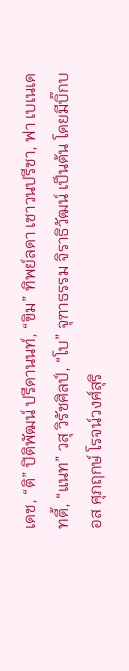เดช, “ติ” ปิติพัฒน์ ปรีดานนท์, “ขิม” ทิพย์ลดา เชาวนปรีชา, ฟา เบเนเดทตี้, “แนท” วสุ วิรัชศิลป์, “โบ” จุฑาธรรม จิราธิวัฒน์ เป็นต้น โดยมีบิ๊กบอส ศุภฤกษ์ โรจน์วงศ์สุริ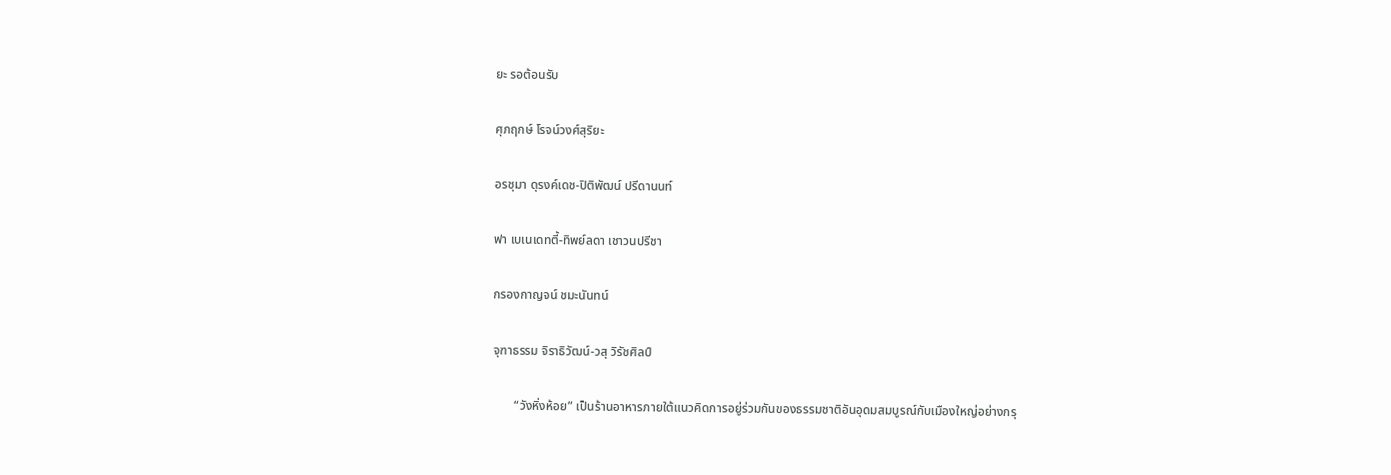ยะ รอต้อนรับ

ศุภฤกษ์ โรจน์วงศ์สุริยะ

อรชุมา ดุรงค์เดช-ปิติพัฒน์ ปรีดานนท์

ฟา เบเนเดทตี้-ทิพย์ลดา เชาวนปรีชา

กรองกาญจน์ ชมะนันทน์

จุฑาธรรม จิราธิวัฒน์-วสุ วิรัชศิลป์

       “วังหิ่งห้อย” เป็นร้านอาหารภายใต้แนวคิดการอยู่ร่วมกันของธรรมชาติอันอุดมสมบูรณ์กับเมืองใหญ่อย่างกรุ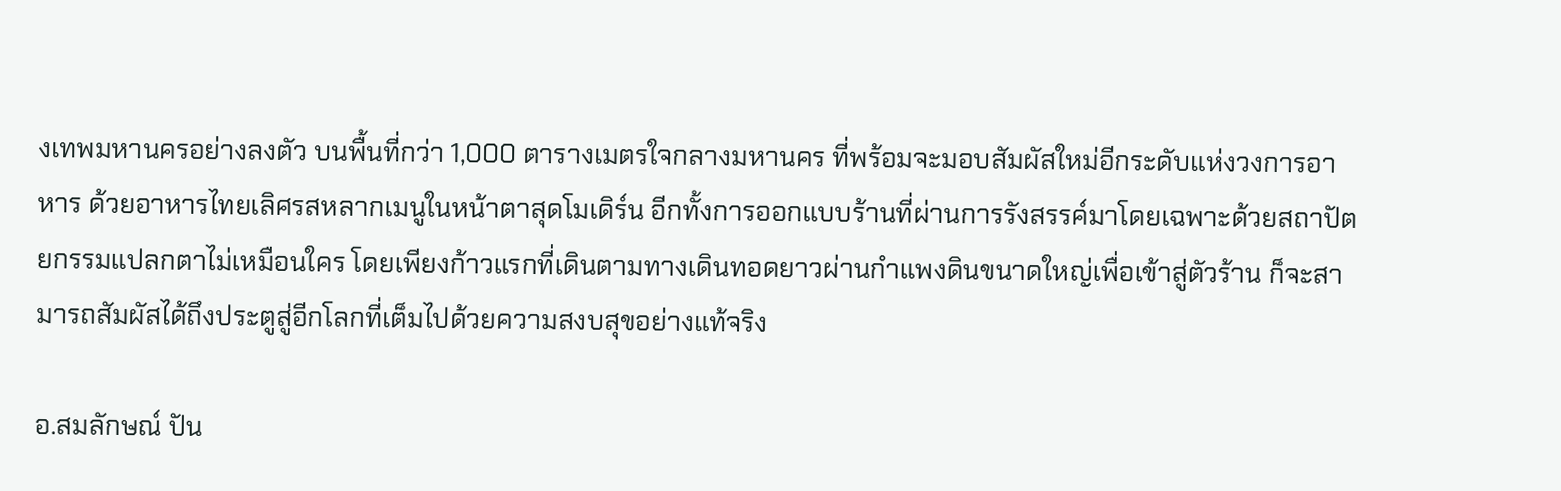งเทพมหานครอย่างลงตัว บนพื้นที่กว่า 1,000 ตารางเมตรใจกลางมหานคร ที่พร้อมจะมอบสัมผัสใหม่อีกระดับแห่งวงการอาหาร ด้วยอาหารไทยเลิศรสหลากเมนูในหน้าตาสุดโมเดิร์น อีกทั้งการออกแบบร้านที่ผ่านการรังสรรค์มาโดยเฉพาะด้วยสถาปัตยกรรมแปลกตาไม่เหมือนใคร โดยเพียงก้าวแรกที่เดินตามทางเดินทอดยาวผ่านกำแพงดินขนาดใหญ่เพื่อเข้าสู่ตัวร้าน ก็จะสามารถสัมผัสได้ถึงประตูสู่อีกโลกที่เต็มไปด้วยความสงบสุขอย่างแท้จริง

อ.สมลักษณ์ ปัน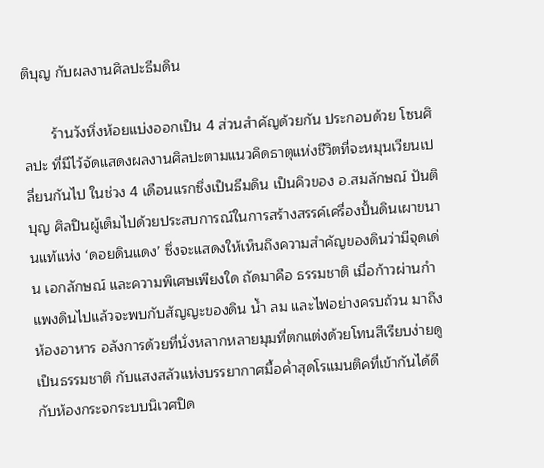ติบุญ กับผลงานศิลปะธีมดิน

       ร้านวังหิ่งห้อยแบ่งออกเป็น 4 ส่วนสำคัญด้วยกัน ประกอบด้วย โซนศิลปะ ที่มีไว้จัดแสดงผลงานศิลปะตามแนวคิดธาตุแห่งชีวิตที่จะหมุนเวียนเปลี่ยนกันไป ในช่วง 4 เดือนแรกซึ่งเป็นธีมดิน เป็นคิวของ อ.สมลักษณ์ ปันติบุญ ศิลปินผู้เต็มไปด้วยประสบการณ์ในการสร้างสรรค์เครื่องปั้นดินเผาขนานแท้แห่ง ‘ดอยดินแดง’ ซึ่งจะแสดงให้เห็นถึงความสำคัญของดินว่ามีจุดเด่น เอกลักษณ์ และความพิเศษเพียงใด ถัดมาคือ ธรรมชาติ เมื่อก้าวผ่านกำแพงดินไปแล้วจะพบกับสัญญะของดิน น้ำ ลม และไฟอย่างครบถ้วน มาถึง ห้องอาหาร อลังการด้วยที่นั่งหลากหลายมุมที่ตกแต่งด้วยโทนสีเรียบง่ายดูเป็นธรรมชาติ กับแสงสลัวแห่งบรรยากาศมื้อค่ำสุดโรแมนติคที่เข้ากันได้ดีกับห้องกระจกระบบนิเวศปิด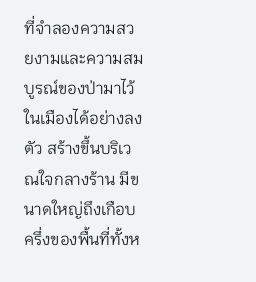ที่จำลองความสวยงามและความสมบูรณ์ของป่ามาไว้ในเมืองได้อย่างลงตัว สร้างขึ้นบริเวณใจกลางร้าน มีขนาดใหญ่ถึงเกือบครึ่งของพื้นที่ทั้งห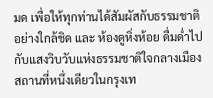มด เพื่อให้ทุกท่านได้สัมผัสกับธรรมชาติอย่างใกล้ชิด และ ห้องดูหิ่งห้อย ดื่มด่ำไปกับแสงวิบวับแห่งธรรมชาติใจกลางเมือง สถานที่หนึ่งเดียวในกรุงเท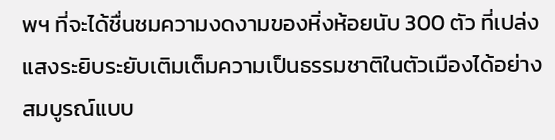พฯ ที่จะได้ชื่นชมความงดงามของหิ่งห้อยนับ 300 ตัว ที่เปล่งแสงระยิบระยับเติมเต็มความเป็นธรรมชาติในตัวเมืองได้อย่างสมบูรณ์แบบ